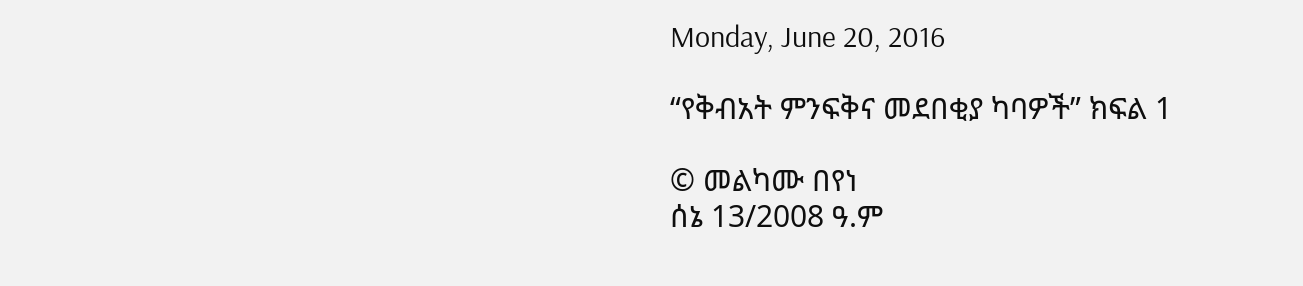Monday, June 20, 2016

“የቅብአት ምንፍቅና መደበቂያ ካባዎች” ክፍል 1

© መልካሙ በየነ
ሰኔ 13/2008 ዓ.ም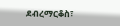ደብረማርቆስ፣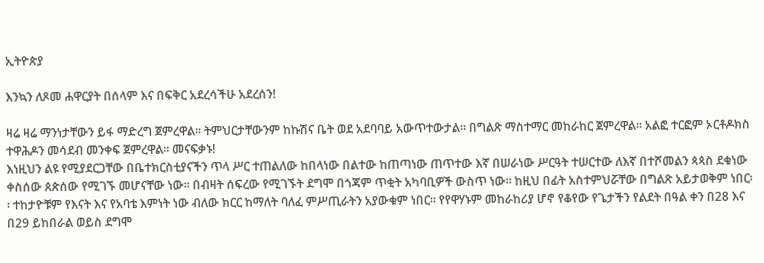ኢትዮጵያ

እንኳን ለጾመ ሐዋርያት በሰላም እና በፍቅር አደረሳችሁ አደረሰን!

ዛሬ ዛሬ ማንነታቸውን ይፋ ማድረግ ጀምረዋል፡፡ ትምህርታቸውንም ከኩሽና ቤት ወደ አደባባይ አውጥተውታል፡፡ በግልጽ ማስተማር መከራከር ጀምረዋል፡፡ አልፎ ተርፎም ኦርቶዶክስ ተዋሕዶን መሳደብ መንቀፍ ጀምረዋል፡፡ መናፍቃኑ!
እነዚህን ልዩ የሚያደርጋቸው በቤተክርስቲያናችን ጥላ ሥር ተጠልለው ከበላነው በልተው ከጠጣነው ጠጥተው እኛ በሠራነው ሥርዓት ተሠርተው ለእኛ በተሾመልን ጳጳስ ደቁነው ቀስሰው ጰጵሰው የሚገኙ መሆናቸው ነው፡፡ በብዛት ሰፍረው የሚገኙት ደግሞ በጎጃም ጥቂት አካባቢዎች ውስጥ ነው፡፡ ከዚህ በፊት አስተምህሯቸው በግልጽ አይታወቅም ነበር፡፡ ተከታዮቹም የእናት እና የአባቴ እምነት ነው ብለው ክርር ከማለት ባለፈ ምሥጢራትን አያውቁም ነበር፡፡ የየዋሃኑም መከራከሪያ ሆኖ የቆየው የጌታችን የልደት በዓል ቀን በ28 እና በ29 ይከበራል ወይስ ደግሞ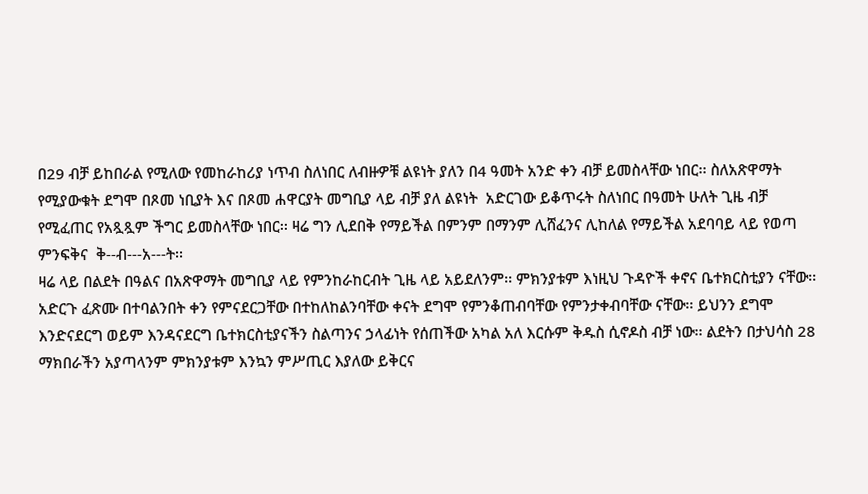በ29 ብቻ ይከበራል የሚለው የመከራከሪያ ነጥብ ስለነበር ለብዙዎቹ ልዩነት ያለን በ4 ዓመት አንድ ቀን ብቻ ይመስላቸው ነበር፡፡ ስለአጽዋማት የሚያውቁት ደግሞ በጾመ ነቢያት እና በጾመ ሐዋርያት መግቢያ ላይ ብቻ ያለ ልዩነት  አድርገው ይቆጥሩት ስለነበር በዓመት ሁለት ጊዜ ብቻ የሚፈጠር የአጿጿም ችግር ይመስላቸው ነበር፡፡ ዛሬ ግን ሊደበቅ የማይችል በምንም በማንም ሊሸፈንና ሊከለል የማይችል አደባባይ ላይ የወጣ ምንፍቅና  ቅ--ብ---አ---ት፡፡
ዛሬ ላይ በልደት በዓልና በአጽዋማት መግቢያ ላይ የምንከራከርብት ጊዜ ላይ አይደለንም፡፡ ምክንያቱም እነዚህ ጉዳዮች ቀኖና ቤተክርስቲያን ናቸው፡፡ አድርጉ ፈጽሙ በተባልንበት ቀን የምናደርጋቸው በተከለከልንባቸው ቀናት ደግሞ የምንቆጠብባቸው የምንታቀብባቸው ናቸው፡፡ ይህንን ደግሞ እንድናደርግ ወይም እንዳናደርግ ቤተክርስቲያናችን ስልጣንና ኃላፊነት የሰጠችው አካል አለ እርሱም ቅዱስ ሲኖዶስ ብቻ ነው፡፡ ልደትን በታህሳስ 28 ማክበራችን አያጣላንም ምክንያቱም እንኳን ምሥጢር እያለው ይቅርና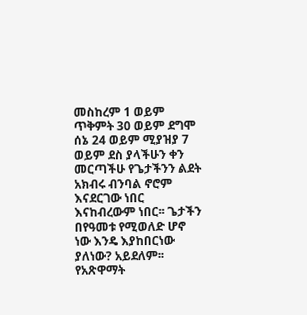መስከረም 1 ወይም ጥቅምት 30 ወይም ደግሞ ሰኔ 24 ወይም ሚያዝያ 7 ወይም ደስ ያላችሁን ቀን መርጣችሁ የጌታችንን ልደት አክብሩ ብንባል ኖሮም እናደርገው ነበር እናከብረውም ነበር፡፡ ጌታችን በየዓመቱ የሚወለድ ሆኖ ነው እንዴ እያከበርነው ያለነው? አይደለም፡፡ የአጽዋማት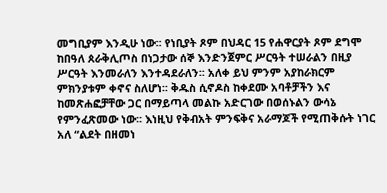መግቢያም እንዲሁ ነው፡፡ የነቢያት ጾም በህዳር 15 የሐዋርያት ጾም ደግሞ ከበዓለ ጰራቅሊጦስ በነጋታው ሰኞ እንድንጀምር ሥርዓት ተሠራልን በዚያ ሥርዓት እንመራለን እንተዳደራለን፡፡ አለቀ ይህ ምንም አያከራክርም ምክንያቱም ቀኖና ስለሆነ፡፡ ቅዱስ ሲኖዶስ ከቀደሙ አባቶቻችን እና ከመጽሐፎቻቸው ጋር በማይጣላ መልኩ አድርገው በወሰኑልን ውሳኔ የምንፈጽመው ነው፡፡ እነዚህ የቅብአት ምንፍቅና አራማጆች የሚጠቅሱት ነገር አለ “ልደት በዘመነ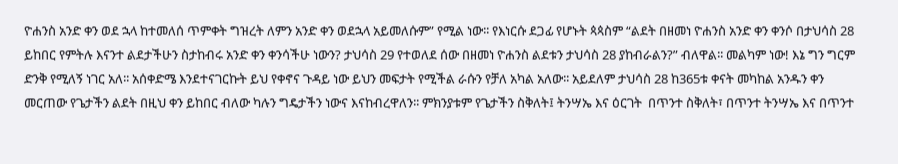ዮሐንስ አንድ ቀን ወደ ኋላ ከተመለሰ ጥምቀት ግዝረት ለምን አንድ ቀን ወደኋላ አይመለሱም” የሚል ነው፡፡ የእነርሱ ደጋፊ የሆኑት ጳጳስም “ልደት በዘመነ ዮሐንስ አንድ ቀን ቀንሶ በታህሳስ 28  ይከበር የምትሉ እናንተ ልደታችሁን ስታከብሩ አንድ ቀን ቀንሳችሁ ነውን? ታህሳስ 29 የተወለደ ሰው በዘመነ ዮሐንስ ልደቱን ታህሳስ 28 ያከብራልን?” ብለዋል፡፡ መልካም ነው! እኔ ግን ግርም ድንቅ የሚለኝ ነገር አለ፡፡ አሰቀድሜ እንደተናገርኩት ይህ የቀኖና ጉዳይ ነው ይህን መፍታት የሚችል ራሱን የቻለ አካል አለው፡፡ አይደለም ታህሳስ 28 ከ365ቱ ቀናት መካከል አንዱን ቀን መርጠው የጌታችን ልደት በዚህ ቀን ይከበር ብለው ካሉን ግዴታችን ነውና እናከብረዋለን፡፡ ምክንያቱም የጌታችን ስቅለት፤ ትንሣኤ እና ዕርገት  በጥንተ ስቅለት፣ በጥንተ ትንሣኤ እና በጥንተ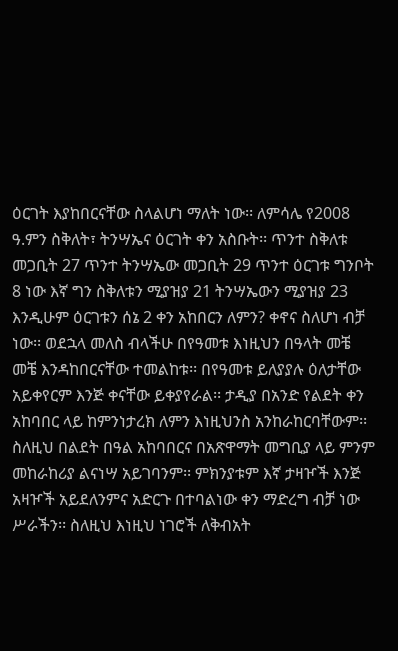ዕርገት እያከበርናቸው ስላልሆነ ማለት ነው፡፡ ለምሳሌ የ2008 ዓ.ምን ስቅለት፣ ትንሣኤና ዕርገት ቀን አስቡት፡፡ ጥንተ ስቅለቱ መጋቢት 27 ጥንተ ትንሣኤው መጋቢት 29 ጥንተ ዕርገቱ ግንቦት 8 ነው እኛ ግን ስቅለቱን ሚያዝያ 21 ትንሣኤውን ሚያዝያ 23 እንዲሁም ዕርገቱን ሰኔ 2 ቀን አከበርን ለምን? ቀኖና ስለሆነ ብቻ ነው፡፡ ወደኋላ መለስ ብላችሁ በየዓመቱ እነዚህን በዓላት መቼ መቼ እንዳከበርናቸው ተመልከቱ፡፡ በየዓመቱ ይለያያሉ ዕለታቸው አይቀየርም እንጅ ቀናቸው ይቀያየራል፡፡ ታዲያ በአንድ የልደት ቀን አከባበር ላይ ከምንነታረክ ለምን እነዚህንስ አንከራከርባቸውም፡፡ ስለዚህ በልደት በዓል አከባበርና በአጽዋማት መግቢያ ላይ ምንም መከራከሪያ ልናነሣ አይገባንም፡፡ ምክንያቱም እኛ ታዛዦች እንጅ አዛዦች አይደለንምና አድርጉ በተባልነው ቀን ማድረግ ብቻ ነው ሥራችን፡፡ ስለዚህ እነዚህ ነገሮች ለቅብአት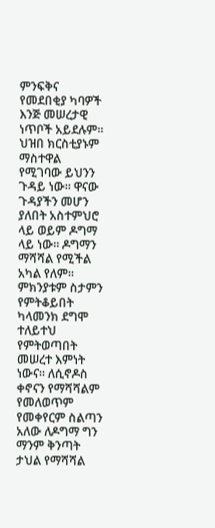ምንፍቅና የመደበቂያ ካባዎች እንጅ መሠረታዊ ነጥቦች አይደሉም፡፡ ህዝበ ክርስቲያኑም ማስተዋል የሚገባው ይህንን ጉዳይ ነው፡፡ ዋናው ጉዳያችን መሆን ያለበት አስተምህሮ ላይ ወይም ዶግማ ላይ ነው፡፡ ዶግማን ማሻሻል የሚችል አካል የለም፡፡ ምክንያቱም ስታምን የምትቆይበት ካላመንክ ደግሞ ተለይተህ የምትወጣበት መሠረተ እምነት ነውና፡፡ ለሲኖዶስ ቀኖናን የማሻሻልም የመለወጥም የመቀየርም ስልጣን አለው ለዶግማ ግን ማንም ቅንጣት ታህል የማሻሻል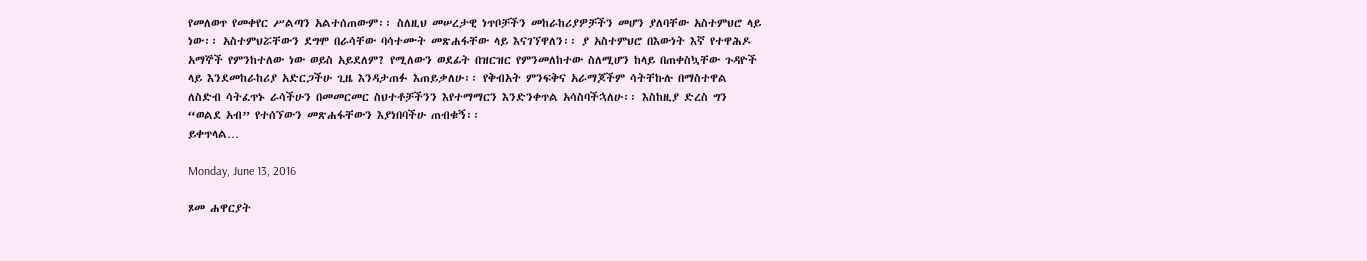የመለወጥ የመቀየር ሥልጣን አልተሰጠውም፡፡ ስለዚህ መሠረታዊ ነጥቦቻችን መከራከሪያዎቻችን መሆን ያለባቸው አስተምህሮ ላይ ነው፡፡ አስተምህሯቸውን ደግሞ በራሳቸው ባሳተሙት መጽሐፋቸው ላይ እናገኘዋለን፡፡ ያ አስተምህሮ በእውነት እኛ የተዋሕዶ አማኞች የምንከተለው ነው ወይስ አይደለም? የሚለውን ወደፊት በዝርዝር የምንመለከተው ስለሚሆን ከላይ በጠቀስኳቸው ጉዳዮች ላይ እንደመከራከሪያ አድርጋችሁ ጊዜ እንዳታጠፉ እጠይቃለሁ፡፡ የቅብአት ምንፍቅና አራማጆችም ሳትቸኩሉ በማስተዋል ለስድብ ሳትፈጥኑ ራሳችሁን በመመርመር ስህተቶቻችንን እየተማማርን እንድንቀጥል አሳስባችኋለሁ፡፡ እስከዚያ ድረስ ግን “ወልደ አብ” የተሰኘውን መጽሐፋቸውን እያነበባችሁ ጠብቁኝ፡፡
ይቀጥላል…

Monday, June 13, 2016

ጾመ ሐዋርያት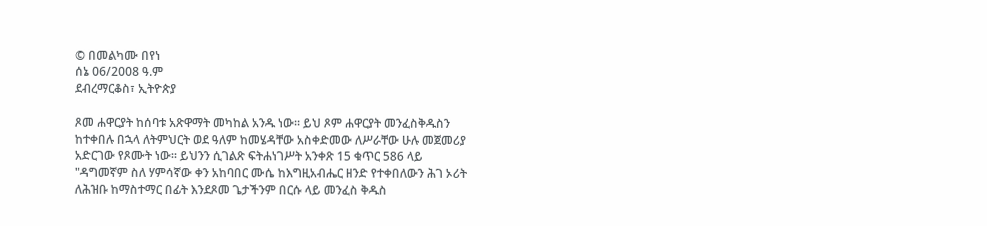© በመልካሙ በየነ
ሰኔ 06/2008 ዓ.ም
ደብረማርቆስ፣ ኢትዮጵያ

ጾመ ሐዋርያት ከሰባቱ አጽዋማት መካከል አንዱ ነው። ይህ ጾም ሐዋርያት መንፈስቅዱስን ከተቀበሉ በኋላ ለትምህርት ወደ ዓለም ከመሄዳቸው አስቀድመው ለሥራቸው ሁሉ መጀመሪያ አድርገው የጾሙት ነው። ይህንን ሲገልጽ ፍትሐነገሥት አንቀጽ 15 ቁጥር 586 ላይ "ዳግመኛም ስለ ሃምሳኛው ቀን አከባበር ሙሴ ከእግዚአብሔር ዘንድ የተቀበለውን ሕገ ኦሪት ለሕዝቡ ከማስተማር በፊት እንደጾመ ጌታችንም በርሱ ላይ መንፈስ ቅዱስ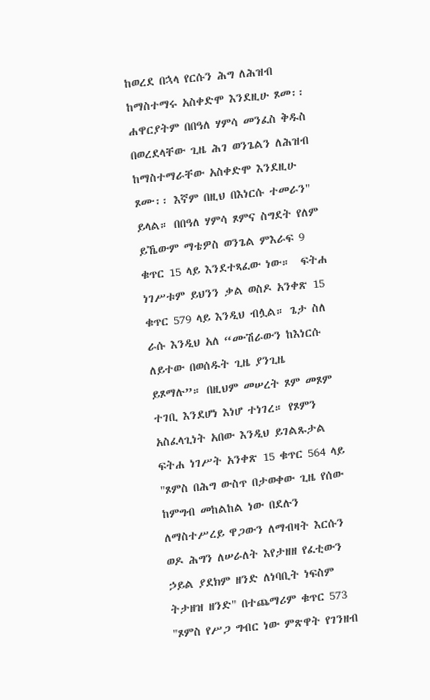ከወረደ በኋላ የርሱን ሕግ ለሕዝብ ከማስተማሩ አስቀድሞ እንደዚሁ ጾመ፡፡ ሐዋርያትም በበዓለ ሃምሳ መንፈስ ቅዱስ በወረደላቸው ጊዜ ሕገ ወንጌልን ለሕዝብ ከማስተማራቸው አስቀድሞ እንደዚሁ ጾሙ፡፡ እኛም በዚህ በእነርሱ ተመራን" ይላል። በበዓለ ሃምሳ ጾምና ስግደት የለም ይኼውም ማቴዎስ ወንጌል ምእራፍ 9 ቁጥር 15 ላይ እንደተጻፈው ነው።  ፍትሐ ነገሥቱም ይህንን ቃል ወስዶ አንቀጽ 15 ቁጥር 579 ላይ እንዲህ ብሏል። ጌታ ስለ ራሱ እንዲህ አለ “ሙሽራውን ከእነርሱ ለይተው በወሰዱት ጊዜ ያንጊዜ ይጾማሉ”። በዚህም መሠረት ጾም መጾም ተገቢ እንደሆነ እነሆ ተነገረ። የጾምን አስፈላጊነት አበው እንዲህ ይገልጹታል ፍትሐ ነገሥት አንቀጽ 15 ቁጥር 564 ላይ "ጾምስ በሕግ ውስጥ በታወቀው ጊዜ የሰው ከምግብ መከልከል ነው በደሉን ለማስተሥረይ ዋጋውን ለማብዛት እርሱን ወዶ ሕግን ለሠራለት እየታዘዘ የፈቲውን ኃይል ያደክም ዘንድ ለነባቢት ነፍስም ትታዘዝ ዘንድ" በተጨማሪም ቁጥር 573 "ጾምስ የሥጋ ግብር ነው ምጽዋት የገንዘብ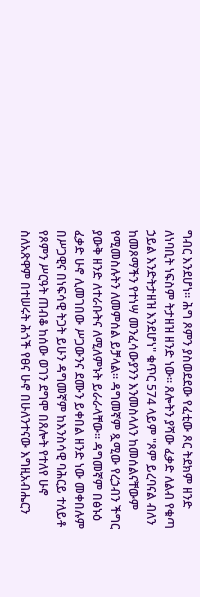ግብር እንደሆነ፡፡ ሕግ ጾምን ያስወደደው የፈቲው ጾር ትደክም ዘንድ ለነባቢት ነፍስም ትታዘዝ ዘንድ ነው፡፡ ጸሎትን ያሻው ፈቃድ ለልብ የቁጣ ኃይል እንድትታዘዝ እንደሆነ" ቁጥር 574 ላይም "ጾም ይረባናል ብለን ከመጾማችን የተነሣ መንፈሳውያንን እንመስላለን ከመሰልናቸውም የሚመስሉትን ለመምሰል ይቻላል፡፡ ዳግመኛም ጿሚው የረኃብን ችግር ያውቅ ዘንድ ለተራቡትና ለሚለምኑት ይራራላቸው፡፡ ዳግመኛም በፅኑዕ ፈቃድ ሁኖ ሊመገበው ሥጋውንና ደሙን ይቀበል ዘንድ ነው መቀበሉም በሥጋዊና በነፍሳዊ ትጋት ይሁን ዳግመኛም ከእንስሳዊ ባሕርይ ተለይቶ የጾምን ሥርዓት ጠብቆ ከሰው ወገን ደግሞ በጸሎት የተለየ ሁኖ ስለአጽዋም በተሠሩት ሕጎች የፀና ሁኖ በሁለንተናው እግዚአብሔርን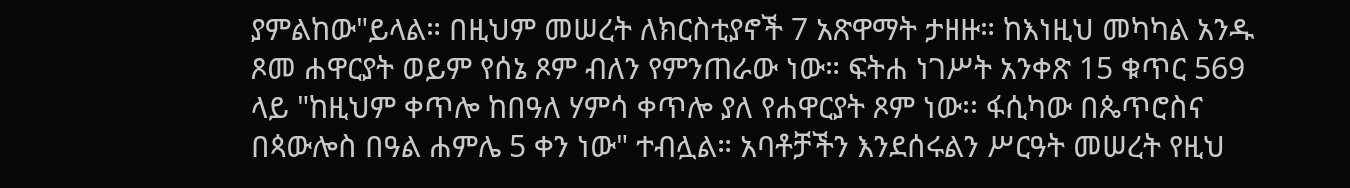ያምልከው"ይላል። በዚህም መሠረት ለክርስቲያኖች 7 አጽዋማት ታዘዙ። ከእነዚህ መካካል አንዱ ጾመ ሐዋርያት ወይም የሰኔ ጾም ብለን የምንጠራው ነው። ፍትሐ ነገሥት አንቀጽ 15 ቁጥር 569 ላይ "ከዚህም ቀጥሎ ከበዓለ ሃምሳ ቀጥሎ ያለ የሐዋርያት ጾም ነው፡፡ ፋሲካው በጴጥሮስና በጳውሎስ በዓል ሐምሌ 5 ቀን ነው" ተብሏል። አባቶቻችን እንደሰሩልን ሥርዓት መሠረት የዚህ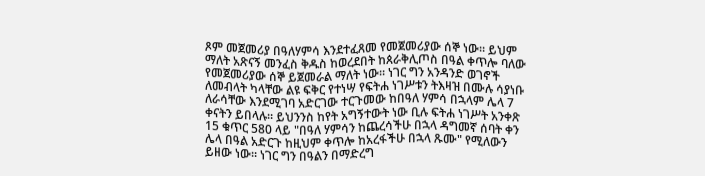ጾም መጀመሪያ በዓለሃምሳ እንደተፈጸመ የመጀመሪያው ሰኞ ነው። ይህም ማለት አጽናኝ መንፈስ ቅዱስ ከወረደበት ከጰራቅሊጦስ በዓል ቀጥሎ ባለው የመጀመሪያው ሰኞ ይጀመራል ማለት ነው። ነገር ግን አንዳንድ ወገኖች ለመብላት ካላቸው ልዩ ፍቅር የተነሣ የፍትሐ ነገሥቱን ትእዛዝ በሙሉ ሳያነቡ ለራሳቸው እንደሚገባ አድርገው ተርጉመው ከበዓለ ሃምሳ በኋላም ሌላ 7 ቀናትን ይበላሉ። ይህንንስ ከየት አግኝተውት ነው ቢሉ ፍትሐ ነገሥት አንቀጽ 15 ቁጥር 580 ላይ "በዓለ ሃምሳን ከጨረሳችሁ በኋላ ዳግመኛ ሰባት ቀን ሌላ በዓል አድርጉ ከዚህም ቀጥሎ ከአረፋችሁ በኋላ ጹሙ" የሚለውን ይዘው ነው። ነገር ግን በዓልን በማድረግ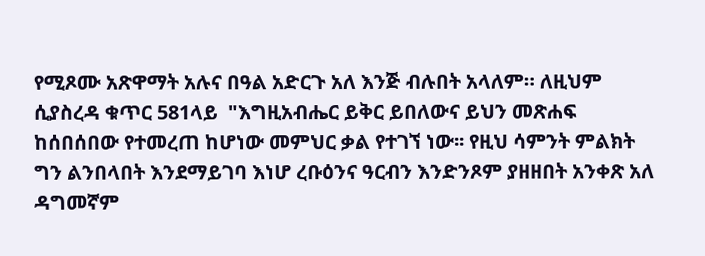የሚጾሙ አጽዋማት አሉና በዓል አድርጉ አለ እንጅ ብሉበት አላለም። ለዚህም ሲያስረዳ ቁጥር 581ላይ  "እግዚአብሔር ይቅር ይበለውና ይህን መጽሐፍ ከሰበሰበው የተመረጠ ከሆነው መምህር ቃል የተገኘ ነው፡፡ የዚህ ሳምንት ምልክት ግን ልንበላበት እንደማይገባ እነሆ ረቡዕንና ዓርብን እንድንጾም ያዘዘበት አንቀጽ አለ ዳግመኛም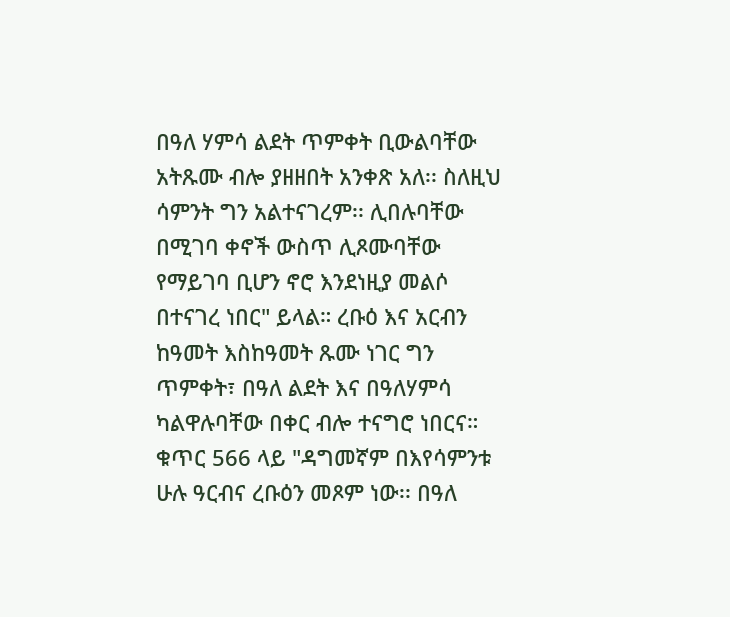በዓለ ሃምሳ ልደት ጥምቀት ቢውልባቸው አትጹሙ ብሎ ያዘዘበት አንቀጽ አለ፡፡ ስለዚህ ሳምንት ግን አልተናገረም፡፡ ሊበሉባቸው በሚገባ ቀኖች ውስጥ ሊጾሙባቸው የማይገባ ቢሆን ኖሮ እንደነዚያ መልሶ በተናገረ ነበር" ይላል። ረቡዕ እና አርብን ከዓመት እስከዓመት ጹሙ ነገር ግን ጥምቀት፣ በዓለ ልደት እና በዓለሃምሳ ካልዋሉባቸው በቀር ብሎ ተናግሮ ነበርና። ቁጥር 566 ላይ "ዳግመኛም በእየሳምንቱ ሁሉ ዓርብና ረቡዕን መጾም ነው፡፡ በዓለ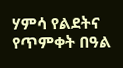ሃምሳ የልደትና የጥምቀት በዓል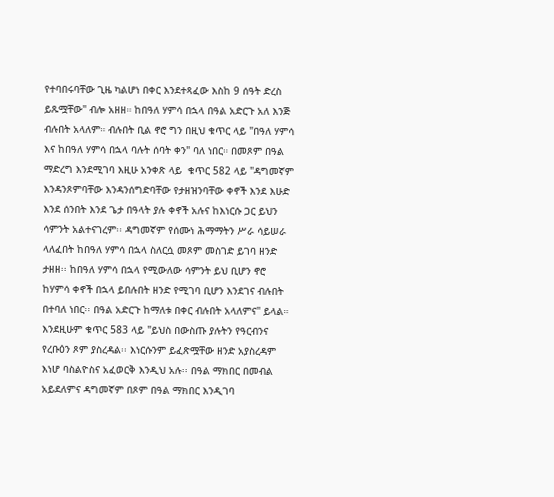የተባበሩባቸው ጊዜ ካልሆነ በቀር እንደተጻፈው እስከ 9 ሰዓት ድረስ ይጹሟቸው" ብሎ አዘዘ። ከበዓለ ሃምሳ በኋላ በዓል አድርጉ አለ እንጅ ብሉበት አላለም። ብሉበት ቢል ኖሮ ግን በዚህ ቁጥር ላይ "በዓለ ሃምሳ እና ከበዓለ ሃምሳ በኋላ ባሉት ሰባት ቀን" ባለ ነበር። በመጾም በዓል ማድረግ እንደሚገባ እዚሁ አንቀጽ ላይ  ቁጥር 582 ላይ "ዳግመኛም እንዳንጾምባቸው እንዳንሰግድባቸው የታዘዝንባቸው ቀኖች እንደ እሁድ እንደ ሰንበት እንደ ጌታ በዓላት ያሉ ቀኖች አሉና ከእነርሱ ጋር ይህን ሳምንት አልተናገረም፡፡ ዳግመኛም የሰሙነ ሕማማትን ሥራ ሳይሠራ ላለፈበት ከበዓለ ሃምሳ በኋላ ስለርሷ መጾም መስገድ ይገባ ዘንድ ታዘዘ፡፡ ከበዓለ ሃምሳ በኋላ የሚውለው ሳምንት ይህ ቢሆን ኖሮ ከሃምሳ ቀኖች በኋላ ይበሉበት ዘንድ የሚገባ ቢሆን እንደገና ብሉበት በተባለ ነበር፡፡ በዓል አድርጉ ከማለቱ በቀር ብሉበት አላለምና" ይላል። እንደዚሁም ቁጥር 583 ላይ "ይህስ በውስጡ ያሉትን የዓርብንና የረቡዕን ጾም ያስረዳል፡፡ እነርሱንም ይፈጽሟቸው ዘንድ አያስረዳም እነሆ ባስልዮስና አፈወርቅ እንዲህ አሉ፡፡ በዓል ማክበር በመብል አይደለምና ዳግመኛም በጾም በዓል ማክበር እንዲገባ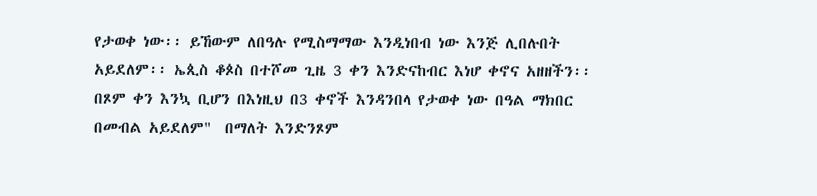የታወቀ ነው፡፡ ይኸውም ለበዓሉ የሚስማማው እንዲነበብ ነው እንጅ ሊበሉበት አይደለም፡፡ ኤጲስ ቆጶስ በተሾመ ጊዜ 3 ቀን እንድናከብር እነሆ ቀኖና አዘዘችን፡፡ በጾም ቀን እንኳ ቢሆን በእነዚህ በ3 ቀኖች እንዳንበላ የታወቀ ነው በዓል ማክበር በመብል አይደለም"  በማለት እንድንጾም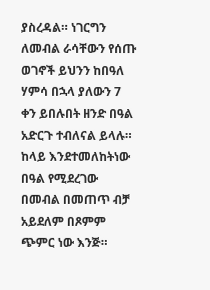ያስረዳል። ነገርግን ለመብል ራሳቸውን የሰጡ ወገኖች ይህንን ከበዓለ ሃምሳ በኋላ ያለውን 7 ቀን ይበሉበት ዘንድ በዓል አድርጉ ተብለናል ይላሉ። ከላይ እንደተመለከትነው በዓል የሚደረገው በመብል በመጠጥ ብቻ አይደለም በጾምም ጭምር ነው እንጅ።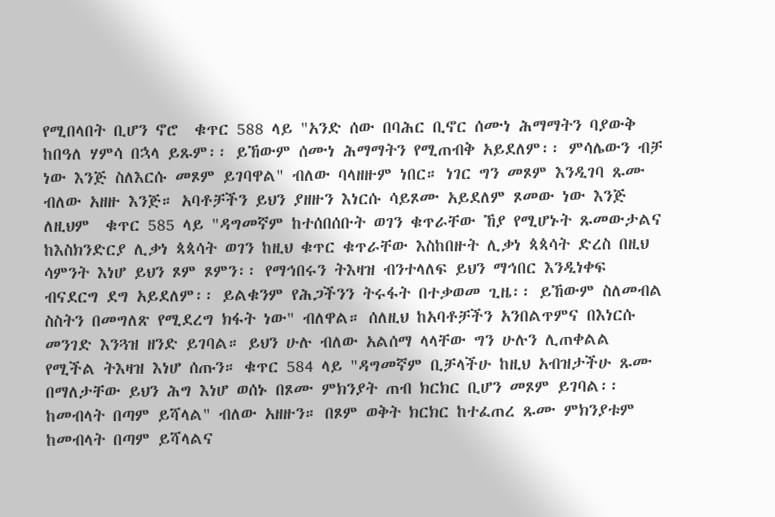የሚበላበት ቢሆን ኖሮ  ቁጥር 588 ላይ "አንድ ሰው በባሕር ቢኖር ሰሙነ ሕማማትን ባያውቅ ከበዓለ ሃምሳ በኋላ ይጹም፡፡ ይኸውም ሰሙነ ሕማማትን የሚጠብቅ አይደለም፡፡ ምሳሌውን ብቻ ነው እንጅ ስለእርሱ መጾም ይገባዋል" ብለው ባላዘዙም ነበር። ነገር ግን መጾም እንዲገባ ጹሙ ብለው አዘዙ እንጅ። አባቶቻችን ይህን ያዘዙን እነርሱ ሳይጾሙ አይደለም ጾመው ነው እንጅ ለዚህም  ቁጥር 585 ላይ "ዳግመኛም ከተሰበሰቡት ወገን ቁጥራቸው ኸያ የሚሆኑት ጹመውታልና ከእስክንድርያ ሊቃነ ጳጳሳት ወገን ከዚህ ቁጥር ቁጥራቸው እስከበዙት ሊቃነ ጳጳሳት ድረስ በዚህ ሳምንት እነሆ ይህን ጾም ጾምን፡፡ የማኅበሩን ትእዛዝ ብንተላለፍ ይህን ማኅበር እንዲነቀፍ ብናደርግ ደግ አይደለም፡፡ ይልቁንም የሕጋችንን ትሩፋት በተቃወመ ጊዜ፡፡ ይኸውም ስለመብል ስስትን በመግለጽ የሚደረግ ክፋት ነው" ብለዋል። ሰለዚህ ከአባቶቻችን አንበልጥምና በእነርሱ መንገድ እንጓዝ ዘንድ ይገባል። ይህን ሁሉ ብለው አልሰማ ላላቸው ግን ሁሉን ሊጠቀልል የሚችል ትእዛዝ እነሆ ሰጡን። ቁጥር 584 ላይ "ዳግመኛም ቢቻላችሁ ከዚህ አብዝታችሁ ጹሙ በማለታቸው ይህን ሕግ እነሆ ወሰኑ በጾሙ ምክንያት ጠብ ክርክር ቢሆን መጾም ይገባል፡፡ ከመብላት በጣም ይሻላል" ብለው አዘዙን። በጾም ወቅት ክርክር ከተፈጠረ ጹሙ ምክንያቱም ከመብላት በጣም ይሻላልና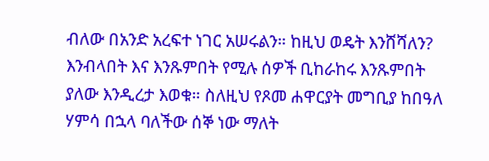ብለው በአንድ አረፍተ ነገር አሠሩልን። ከዚህ ወዴት እንሸሻለን? እንብላበት እና እንጹምበት የሚሉ ሰዎች ቢከራከሩ እንጹምበት ያለው እንዲረታ እወቁ። ስለዚህ የጾመ ሐዋርያት መግቢያ ከበዓለ ሃምሳ በኋላ ባለችው ሰኞ ነው ማለት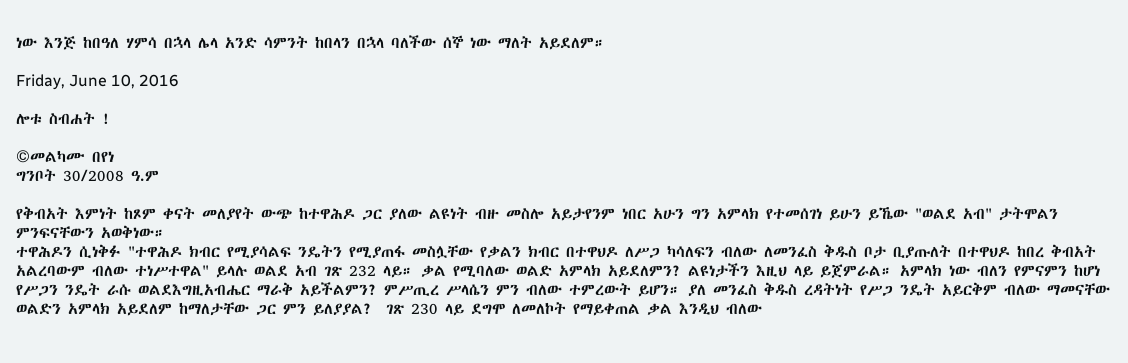ነው እንጅ ከበዓለ ሃምሳ በኋላ ሌላ አንድ ሳምንት ከበላን በኋላ ባለችው ሰኞ ነው ማለት አይደለም።

Friday, June 10, 2016

ሎቱ ስብሐት !

©መልካሙ በየነ
ግንቦት 30/2008 ዓ.ም

የቅብአት እምነት ከጾም ቀናት መለያየት ውጭ ከተዋሕዶ ጋር ያለው ልዩነት ብዙ መስሎ አይታየንም ነበር አሁን ግን አምላክ የተመሰገነ ይሁን ይኼው "ወልደ አብ" ታትሞልን ምንፍናቸውን አወቅነው።
ተዋሕዶን ሲነቅፉ "ተዋሕዶ ክብር የሚያሳልፍ ንዴትን የሚያጠፋ መስሏቸው የቃልን ክብር በተዋህዶ ለሥጋ ካሳለፍን ብለው ለመንፈስ ቅዱስ ቦታ ቢያጡለት በተዋህዶ ከበረ ቅብአት አልረባውም ብለው ተነሥተዋል" ይላሉ ወልደ አብ ገጽ 232 ላይ። ቃል የሚባለው ወልድ አምላክ አይደለምን? ልዩነታችን እዚህ ላይ ይጀምራል። አምላክ ነው ብለን የምናምን ከሆነ የሥጋን ንዴት ራሱ ወልደእግዚአብሔር ማራቅ አይችልምን? ምሥጢረ ሥላሴን ምን ብለው ተምረውት ይሆን። ያለ መንፈስ ቅዱስ ረዳትነት የሥጋ ንዴት አይርቅም ብለው ማመናቸው ወልድን አምላክ አይደለም ከማለታቸው ጋር ምን ይለያያል?  ገጽ 230 ላይ ደግሞ ለመለኮት የማይቀጠል ቃል እንዲህ ብለው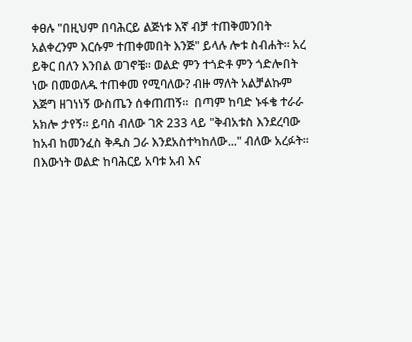ቀፀሉ "በዚህም በባሕርይ ልጅነቱ እኛ ብቻ ተጠቅመንበት አልቀረንም እርሱም ተጠቀመበት እንጅ" ይላሉ ሎቱ ስብሐት። አረ ይቅር በለን እንበል ወገኖቼ። ወልድ ምን ተጎድቶ ምን ጎድሎበት ነው በመወለዱ ተጠቀመ የሚባለው? ብዙ ማለት አልቻልኩም እጅግ ዘገነነኝ ውስጤን ሰቀጠጠኝ።  በጣም ከባድ ኑፋቄ ተራራ አክሎ ታየኝ። ይባስ ብለው ገጽ 233 ላይ "ቅብአቱስ እንደረባው ከአብ ከመንፈስ ቅዱስ ጋራ እንደአስተካከለው..." ብለው አረፉት። በእውነት ወልድ ከባሕርይ አባቱ አብ እና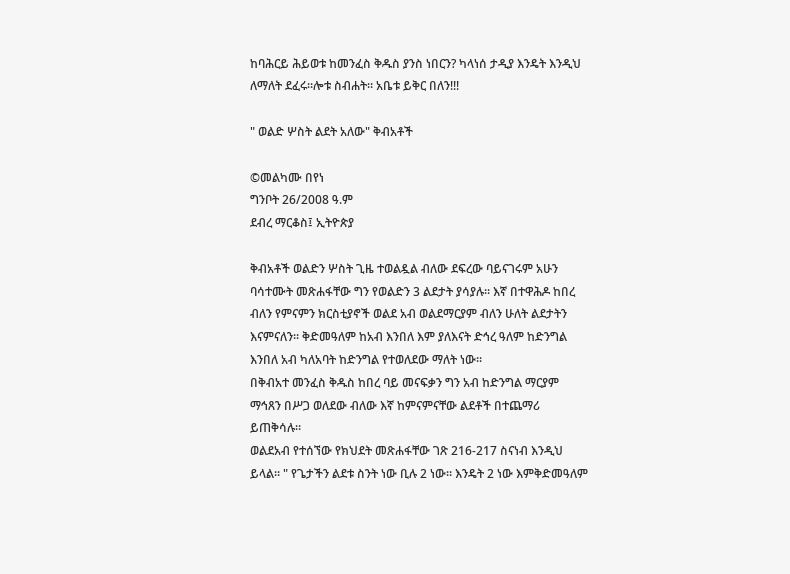ከባሕርይ ሕይወቱ ከመንፈስ ቅዱስ ያንስ ነበርን? ካላነሰ ታዲያ እንዴት እንዲህ ለማለት ደፈሩ።ሎቱ ስብሐት። አቤቱ ይቅር በለን!!!

" ወልድ ሦስት ልደት አለው" ቅብአቶች

©መልካሙ በየነ
ግንቦት 26/2008 ዓ.ም
ደብረ ማርቆስ፤ ኢትዮጵያ

ቅብአቶች ወልድን ሦስት ጊዜ ተወልዷል ብለው ደፍረው ባይናገሩም አሁን ባሳተሙት መጽሐፋቸው ግን የወልድን 3 ልደታት ያሳያሉ። እኛ በተዋሕዶ ከበረ ብለን የምናምን ክርስቲያኖች ወልደ አብ ወልደማርያም ብለን ሁለት ልደታትን እናምናለን። ቅድመዓለም ከአብ እንበለ እም ያለእናት ድኅረ ዓለም ከድንግል እንበለ አብ ካለአባት ከድንግል የተወለደው ማለት ነው።
በቅብአተ መንፈስ ቅዱስ ከበረ ባይ መናፍቃን ግን አብ ከድንግል ማርያም ማኅጸን በሥጋ ወለደው ብለው እኛ ከምናምናቸው ልደቶች በተጨማሪ ይጠቅሳሉ።
ወልደአብ የተሰኘው የክህደት መጽሐፋቸው ገጽ 216-217 ስናነብ እንዲህ ይላል። " የጌታችን ልደቱ ስንት ነው ቢሉ 2 ነው። እንዴት 2 ነው እምቅድመዓለም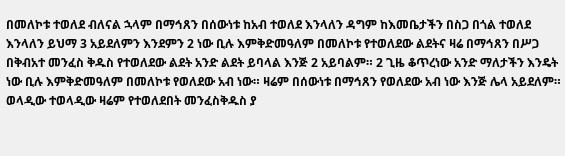በመለኮቱ ተወለደ ብለናል ኋላም በማኅጸን በሰውነቱ ከአብ ተወለደ እንላለን ዳግም ከእመቤታችን በስጋ በጎል ተወለደ እንላለን ይህማ 3 አይደለምን እንደምን 2 ነው ቢሉ እምቅድመዓለም በመለኮቱ የተወለደው ልደትና ዛሬ በማኅጸን በሥጋ በቅብአተ መንፈስ ቅዱስ የተወለደው ልደት አንድ ልደት ይባላል እንጅ 2 አይባልም። 2 ጊዜ ቆጥረነው አንድ ማለታችን እንዴት ነው ቢሉ እምቅድመዓለም በመለኮቱ የወለደው አብ ነው። ዛሬም በሰውነቱ በማኅጸን የወለደው አብ ነው እንጅ ሌላ አይደለም። ወላዲው ተወላዲው ዛሬም የተወለደበት መንፈስቅዱስ ያ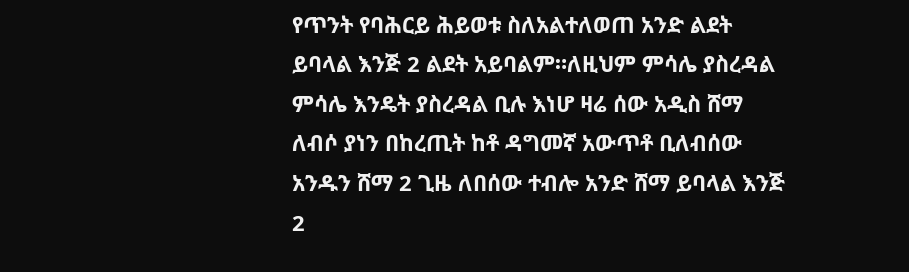የጥንት የባሕርይ ሕይወቱ ስለአልተለወጠ አንድ ልደት ይባላል እንጅ 2 ልደት አይባልም።ለዚህም ምሳሌ ያስረዳል ምሳሌ እንዴት ያስረዳል ቢሉ እነሆ ዛሬ ሰው አዲስ ሸማ ለብሶ ያነን በከረጢት ከቶ ዳግመኛ አውጥቶ ቢለብሰው አንዱን ሸማ 2 ጊዜ ለበሰው ተብሎ አንድ ሸማ ይባላል እንጅ 2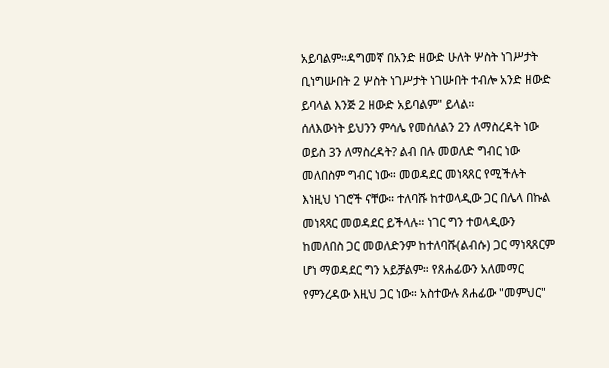አይባልም።ዳግመኛ በአንድ ዘውድ ሁለት ሦስት ነገሥታት ቢነግሡበት 2 ሦስት ነገሥታት ነገሡበት ተብሎ አንድ ዘውድ ይባላል እንጅ 2 ዘውድ አይባልም" ይላል።
ሰለእውነት ይህንን ምሳሌ የመሰለልን 2ን ለማስረዳት ነው ወይስ 3ን ለማስረዳት? ልብ በሉ መወለድ ግብር ነው መለበስም ግብር ነው። መወዳደር መነጻጸር የሚችሉት እነዚህ ነገሮች ናቸው። ተለባሹ ከተወላዲው ጋር በሌላ በኩል መነጻጻር መወዳደር ይችላሉ። ነገር ግን ተወላዲውን ከመለበስ ጋር መወለድንም ከተለባሹ(ልብሱ) ጋር ማነጻጸርም ሆነ ማወዳደር ግን አይቻልም። የጸሐፊውን አለመማር የምንረዳው እዚህ ጋር ነው። አስተውሉ ጸሐፊው "መምህር"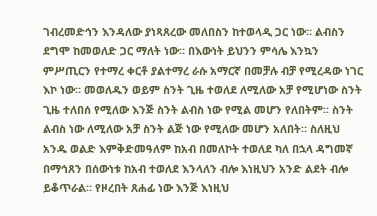ገብረመድኅን እንዳለው ያነጻጸረው መለበስን ከተወላዲ ጋር ነው። ልብስን ደግሞ ከመወለድ ጋር ማለት ነው። በእውነት ይህንን ምሳሌ እንኳን ምሥጢርን የተማረ ቀርቶ ያልተማረ ራሱ አማርኛ በመቻሉ ብቻ የሚረዳው ነገር እኮ ነው። መወለዱን ወይም ስንት ጊዜ ተወለደ ለሚለው አቻ የሚሆነው ስንት ጊዜ ተለበሰ የሚለው እንጅ ስንት ልብስ ነው የሚል መሆን የለበትም። ስንት ልብስ ነው ለሚለው አቻ ስንት ልጅ ነው የሚለው መሆን አለበት። ስለዚህ አንዱ ወልድ እምቅድመዓለም ከአብ በመለኮት ተወለደ ካለ በኋላ ዳግመኛ በማኅጸን በሰውነቱ ከአብ ተወለደ እንላለን ብሎ እነዚህን አንድ ልደት ብሎ ይቆጥራል። የዞረበት ጸሐፊ ነው እንጅ እነዚህ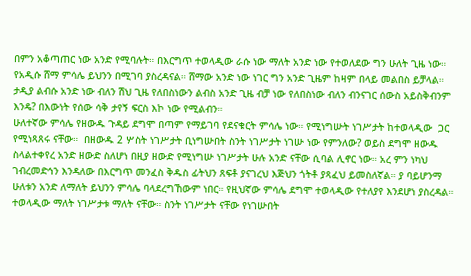በምን አቆጣጠር ነው አንድ የሚባሉት። በእርግጥ ተወላዲው ራሱ ነው ማለት አንድ ነው የተወለደው ግን ሁለት ጊዜ ነው። የአዲሱ ሸማ ምሳሌ ይህንን በሚገባ ያስረዳናል። ሸማው አንድ ነው ነገር ግን አንድ ጊዜም ከዛም በላይ መልበስ ይቻላል። ታዲያ ልብሱ አንድ ነው ብለን ሽህ ጊዜ የለበስነውን ልብስ አንድ ጊዜ ብቻ ነው የለበስነው ብለን ብንናገር ሰውስ አይስቅብንም እንዴ? በእውነት የሰው ሳቅ ታየኝ ፍርስ እኮ ነው የሚልብን።
ሁለተኛው ምሳሌ የዘውዱ ጉዳይ ደግሞ በጣም የማይገባ የደናቁርት ምሳሌ ነው። የሚነግሡት ነገሥታት ከተወላዲው  ጋር የሚነጻጸሩ ናቸው።  በዘውዱ 2 ሦስት ነገሥታት ቢነግሡበት ስንት ነገሥታት ነገሡ ነው የምንለው? ወይስ ደግሞ ዘውዱ ስላልተቀየረ አንድ ዘውድ ስለሆነ በዚያ ዘውድ የሚነግሡ ነገሥታት ሁሉ አንድ ናቸው ሲባል ሊኖር ነው። አረ ምን ነካህ ገብረመድኅን እንዳለው በእርግጥ መንፈስ ቅዱስ ፊትህን ጸፍቶ ያናገረህ እጅህን ጎትቶ ያጻፈህ ይመስለኛል። ያ ባይሆንማ ሁለቱን አንድ ለማለት ይህንን ምሳሌ ባላደረግኸውም ነበር። የዚህኛው ምሳሌ ደግሞ ተወላዲው የተለያየ እንደሆነ ያስረዳል። ተወላዲው ማለት ነገሥታቱ ማለት ናቸው። ስንት ነገሥታት ናቸው የነገሡበት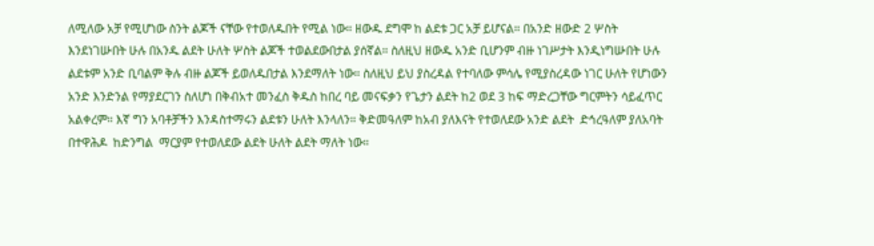ለሚለው አቻ የሚሆነው ስንት ልጆች ናቸው የተወለዱበት የሚል ነው። ዘውዱ ደግሞ ከ ልደቱ ጋር አቻ ይሆናል። በአንድ ዘውድ 2 ሦስት እንደነገሡበት ሁሉ በአንዱ ልደት ሁለት ሦስት ልጆች ተወልደውበታል ያሰኛል። ስለዚህ ዘውዱ አንድ ቢሆንም ብዙ ነገሥታት እንዲነግሡበት ሁሉ ልደቱም አንድ ቢባልም ቅሉ ብዙ ልጆች ይወለዱበታል እንደማለት ነው። ስለዚህ ይህ ያስረዳል የተባለው ምሳሌ የሚያስረዳው ነገር ሁለት የሆነውን አንድ እንድንል የማያደርገን ስለሆነ በቅብአተ መንፈስ ቅዱስ ከበረ ባይ መናፍቃን የጌታን ልደት ከ2 ወደ 3 ከፍ ማድረጋቸው ግርምትን ሳይፈጥር አልቀረም። እኛ ግን አባቶቻችን እንዳስተማሩን ልደቱን ሁለት እንላለን። ቅድመዓለም ከአብ ያለእናት የተወለደው አንድ ልደት  ድኅረዓለም ያለአባት በተዋሕዶ  ከድንግል  ማርያም የተወለደው ልደት ሁለት ልደት ማለት ነው።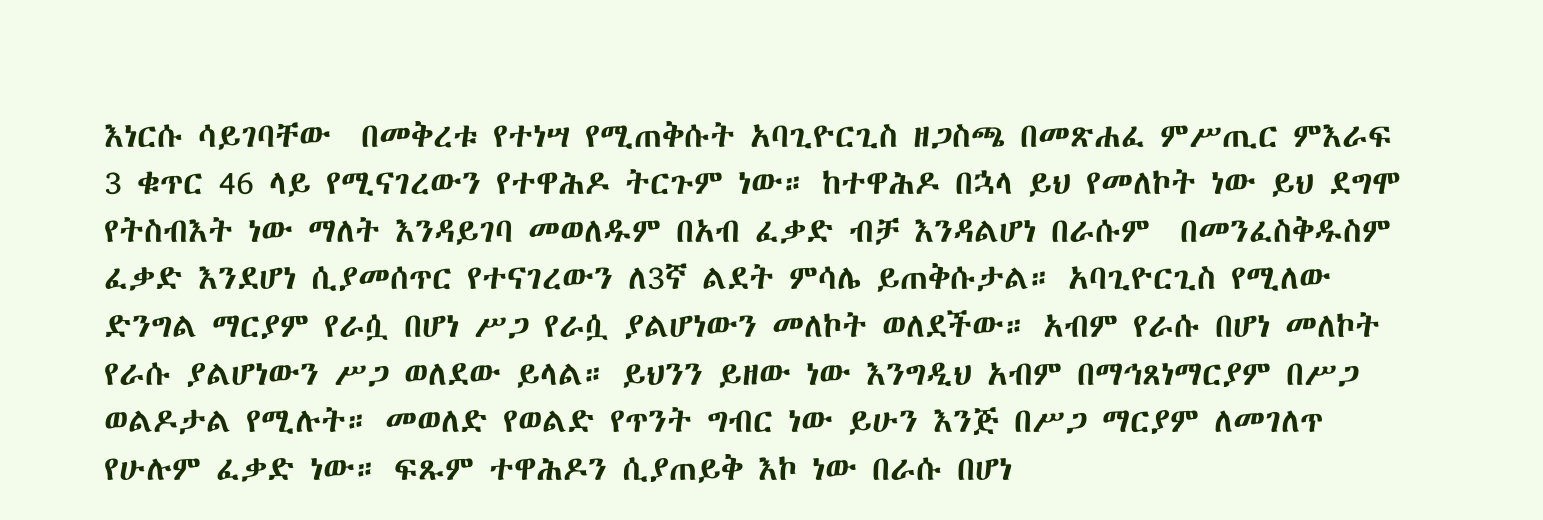እነርሱ ሳይገባቸው  በመቅረቱ የተነሣ የሚጠቅሱት አባጊዮርጊስ ዘጋስጫ በመጽሐፈ ምሥጢር ምእራፍ 3 ቁጥር 46 ላይ የሚናገረውን የተዋሕዶ ትርጉም ነው። ከተዋሕዶ በኋላ ይህ የመለኮት ነው ይህ ደግሞ የትስብእት ነው ማለት እንዳይገባ መወለዱም በአብ ፈቃድ ብቻ እንዳልሆነ በራሱም  በመንፈስቅዱስም ፈቃድ እንደሆነ ሲያመሰጥር የተናገረውን ለ3ኛ ልደት ምሳሌ ይጠቅሱታል። አባጊዮርጊስ የሚለው ድንግል ማርያም የራሷ በሆነ ሥጋ የራሷ ያልሆነውን መለኮት ወለደችው። አብም የራሱ በሆነ መለኮት የራሱ ያልሆነውን ሥጋ ወለደው ይላል። ይህንን ይዘው ነው እንግዲህ አብም በማኅጸነማርያም በሥጋ ወልዶታል የሚሉት። መወለድ የወልድ የጥንት ግብር ነው ይሁን እንጅ በሥጋ ማርያም ለመገለጥ የሁሉም ፈቃድ ነው። ፍጹም ተዋሕዶን ሲያጠይቅ እኮ ነው በራሱ በሆነ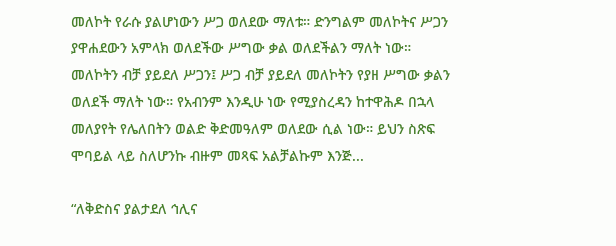መለኮት የራሱ ያልሆነውን ሥጋ ወለደው ማለቱ። ድንግልም መለኮትና ሥጋን ያዋሐደውን አምላክ ወለደችው ሥግው ቃል ወለደችልን ማለት ነው። መለኮትን ብቻ ያይደለ ሥጋን፤ ሥጋ ብቻ ያይደለ መለኮትን የያዘ ሥግው ቃልን ወለደች ማለት ነው። የአብንም እንዲሁ ነው የሚያስረዳን ከተዋሕዶ በኋላ መለያየት የሌለበትን ወልድ ቅድመዓለም ወለደው ሲል ነው። ይህን ስጽፍ ሞባይል ላይ ስለሆንኩ ብዙም መጻፍ አልቻልኩም እንጅ...

“ለቅድስና ያልታደለ ኅሊና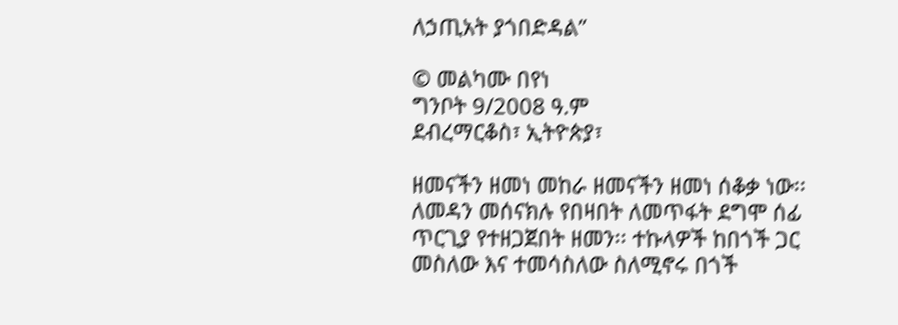ለኃጢአት ያጎበድዳል”

© መልካሙ በየነ
ግንቦት 9/2008 ዓ.ም
ደብረማርቆስ፣ ኢትዮጵያ፣

ዘመናችን ዘመነ መከራ ዘመናችን ዘመነ ሰቆቃ ነው፡፡ ለመዳን መሰናክሉ የበዛበት ለመጥፋት ደግሞ ሰፊ ጥርጊያ የተዘጋጀበት ዘመን፡፡ ተኩላዎች ከበጎች ጋር መስለው እና ተመሳስለው ስለሚኖሩ በጎች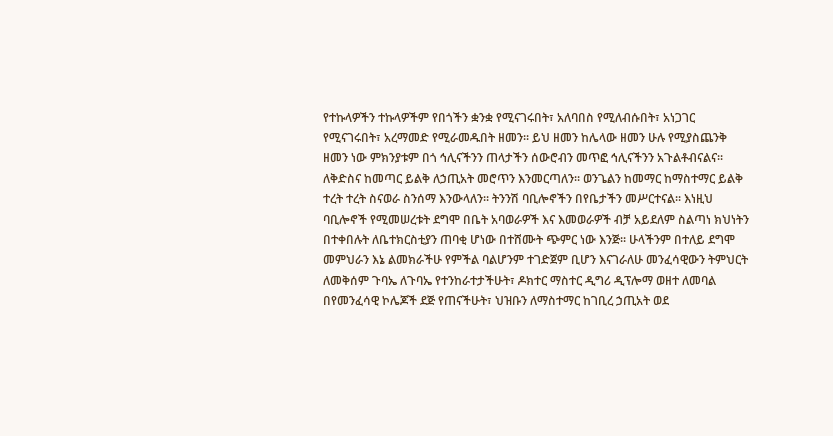የተኩላዎችን ተኩላዎችም የበጎችን ቋንቋ የሚናገሩበት፣ አለባበስ የሚለብሱበት፣ አነጋገር የሚናገሩበት፣ አረማመድ የሚራመዱበት ዘመን፡፡ ይህ ዘመን ከሌላው ዘመን ሁሉ የሚያስጨንቅ ዘመን ነው ምክንያቱም በጎ ኅሊናችንን ጠላታችን ሰውሮብን መጥፎ ኅሊናችንን አጉልቶብናልና፡፡ ለቅድስና ከመጣር ይልቅ ለኃጢአት መሮጥን እንመርጣለን፡፡ ወንጌልን ከመማር ከማስተማር ይልቅ ተረት ተረት ስናወራ ስንሰማ እንውላለን፡፡ ትንንሽ ባቢሎኖችን በየቤታችን መሥርተናል፡፡ እነዚህ ባቢሎኖች የሚመሠረቱት ደግሞ በቤት አባወራዎች እና እመወራዎች ብቻ አይደለም ስልጣነ ክህነትን በተቀበሉት ለቤተክርስቲያን ጠባቂ ሆነው በተሸሙት ጭምር ነው እንጅ፡፡ ሁላችንም በተለይ ደግሞ መምህራን እኔ ልመክራችሁ የምችል ባልሆንም ተገድጀም ቢሆን እናገራለሁ መንፈሳዊውን ትምህርት ለመቅሰም ጉባኤ ለጉባኤ የተንከራተታችሁት፣ ዶክተር ማስተር ዲግሪ ዲፕሎማ ወዘተ ለመባል በየመንፈሳዊ ኮሌጆች ደጅ የጠናችሁት፣ ህዝቡን ለማስተማር ከገቢረ ኃጢአት ወደ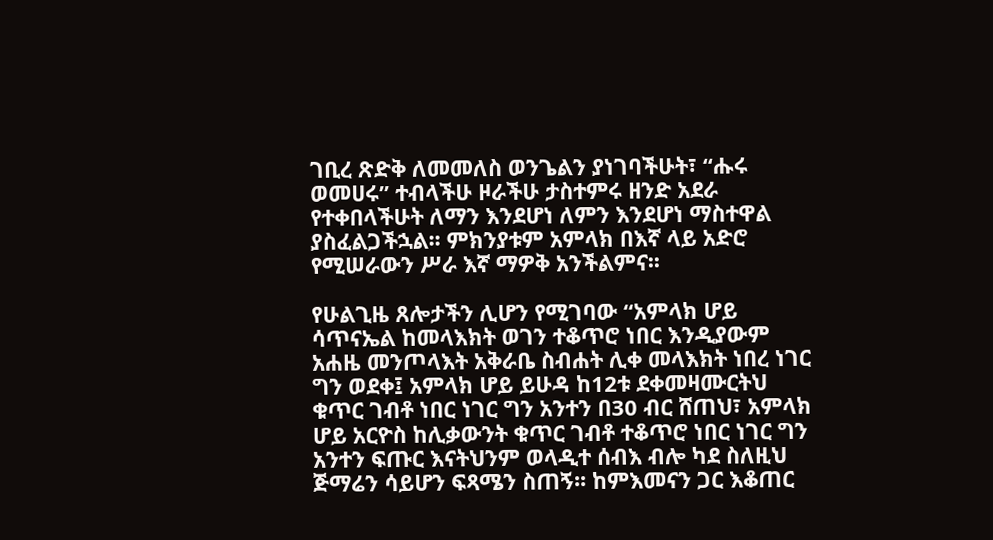ገቢረ ጽድቅ ለመመለስ ወንጌልን ያነገባችሁት፣ “ሑሩ ወመሀሩ” ተብላችሁ ዞራችሁ ታስተምሩ ዘንድ አደራ የተቀበላችሁት ለማን እንደሆነ ለምን እንደሆነ ማስተዋል ያስፈልጋችኋል፡፡ ምክንያቱም አምላክ በእኛ ላይ አድሮ የሚሠራውን ሥራ እኛ ማዎቅ አንችልምና፡፡

የሁልጊዜ ጸሎታችን ሊሆን የሚገባው “አምላክ ሆይ ሳጥናኤል ከመላእክት ወገን ተቆጥሮ ነበር እንዲያውም አሐዜ መንጦላእት አቅራቤ ስብሐት ሊቀ መላእክት ነበረ ነገር ግን ወደቀ፤ አምላክ ሆይ ይሁዳ ከ12ቱ ደቀመዛሙርትህ ቁጥር ገብቶ ነበር ነገር ግን አንተን በ30 ብር ሸጠህ፣ አምላክ ሆይ አርዮስ ከሊቃውንት ቁጥር ገብቶ ተቆጥሮ ነበር ነገር ግን አንተን ፍጡር እናትህንም ወላዲተ ሰብእ ብሎ ካደ ስለዚህ ጅማሬን ሳይሆን ፍጻሜን ስጠኝ፡፡ ከምእመናን ጋር እቆጠር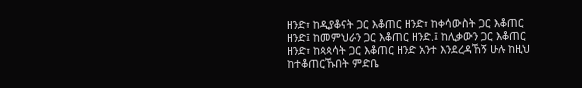ዘንድ፣ ከዲያቆናት ጋር እቆጠር ዘንድ፣ ከቀሳውስት ጋር እቆጠር ዘንድ፤ ከመምህራን ጋር እቆጠር ዘንድ.፤ ከሊቃውን ጋር እቆጠር ዘንድ፣ ከጳጳሳት ጋር እቆጠር ዘንድ አንተ እንደረዳኸኝ ሁሉ ከዚህ ከተቆጠርኹበት ምድቤ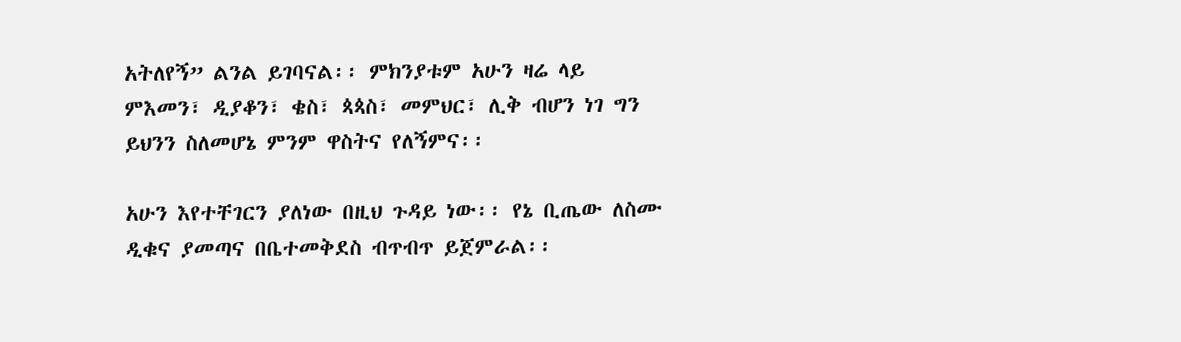አትለየኝ” ልንል ይገባናል፡፡ ምክንያቱም አሁን ዛሬ ላይ ምእመን፣ ዲያቆን፣ ቄስ፣ ጳጳስ፣ መምህር፣ ሊቅ ብሆን ነገ ግን ይህንን ስለመሆኔ ምንም ዋስትና የለኝምና፡፡

አሁን እየተቸገርን ያለነው በዚህ ጉዳይ ነው፡፡ የኔ ቢጤው ለስሙ ዲቁና ያመጣና በቤተመቅደስ ብጥብጥ ይጀምራል፡፡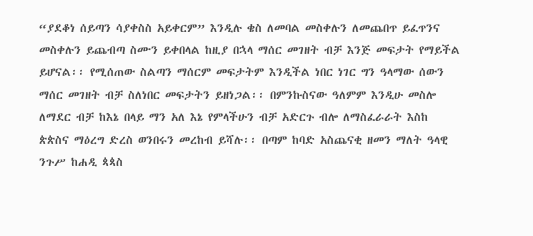“ያደቆነ ሰይጣን ሳያቀስስ አይቀርም” እንዲሉ ቄስ ለመባል መስቀሉን ለመጨበጥ ይፈጥንና መስቀሉን ይጨብጣ ስሙን ይቀበላል ከዚያ በኋላ ማሰር መገዘት ብቻ እንጅ መፍታት የማይችል ይሆናል፡፡ የሚሰጠው ስልጣን ማሰርም መፍታትም እንዲችል ነበር ነገር ግን ዓላማው ሰውን ማሰር መገዘት ብቻ ስለነበር መፍታትን ይዘነጋል፡፡ በምንኩስናው ዓለምም እንዲሁ መስሎ ለማደር ብቻ ከእኔ በላይ ማን አለ እኔ የምላችሁን ብቻ አድርጉ ብሎ ለማስፈራራት እስከ ጵጵስና ማዕረግ ድረስ ወንበሩን መረከብ ይሻሉ፡፡ በጣም ከባድ አስጨናቂ ዘመን ማለት ዓላዊ ንጉሥ ከሐዲ ጳጳስ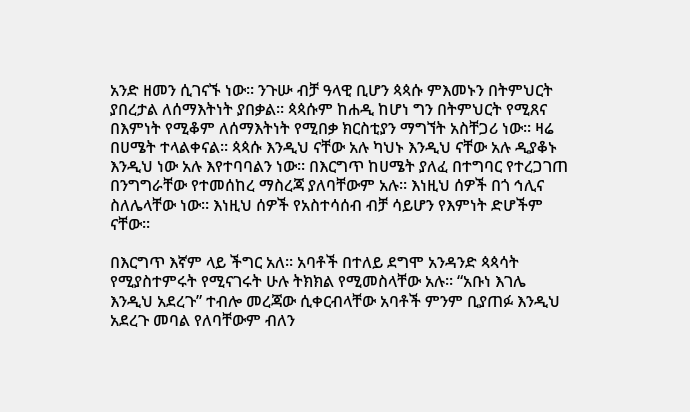አንድ ዘመን ሲገናኙ ነው፡፡ ንጉሡ ብቻ ዓላዊ ቢሆን ጳጳሱ ምእመኑን በትምህርት ያበረታል ለሰማእትነት ያበቃል፡፡ ጳጳሱም ከሐዲ ከሆነ ግን በትምህርት የሚጸና በእምነት የሚቆም ለሰማእትነት የሚበቃ ክርስቲያን ማግኘት አስቸጋሪ ነው፡፡ ዛሬ በሀሜት ተላልቀናል፡፡ ጳጳሱ እንዲህ ናቸው አሉ ካህኑ እንዲህ ናቸው አሉ ዲያቆኑ እንዲህ ነው አሉ እየተባባልን ነው፡፡ በእርግጥ ከሀሜት ያለፈ በተግባር የተረጋገጠ በንግግራቸው የተመሰከረ ማስረጃ ያለባቸውም አሉ፡፡ እነዚህ ሰዎች በጎ ኅሊና ስለሌላቸው ነው፡፡ እነዚህ ሰዎች የአስተሳሰብ ብቻ ሳይሆን የእምነት ድሆችም ናቸው፡፡

በእርግጥ እኛም ላይ ችግር አለ፡፡ አባቶች በተለይ ደግሞ አንዳንድ ጳጳሳት የሚያስተምሩት የሚናገሩት ሁሉ ትክክል የሚመስላቸው አሉ፡፡ “አቡነ እገሌ እንዲህ አደረጉ” ተብሎ መረጃው ሲቀርብላቸው አባቶች ምንም ቢያጠፉ እንዲህ አደረጉ መባል የለባቸውም ብለን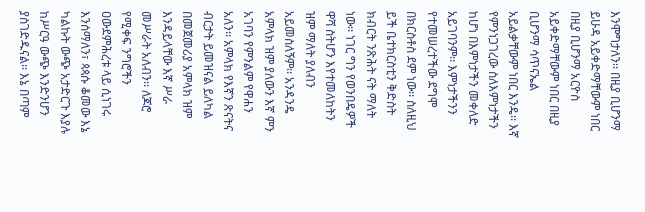እንሞግታለን፡፡ በዚያ ቢሆንማ ይሁዳ አይቀድማቸውም ነበር በዚያ ቢሆንማ አርዮስ አይቀድማቸውም ነበር በዚያ ቢሆንማ ሳጥናኤል አይልቃቸውም ነበር እንዴ፡፡ እኛ የምንነጋገረው ስለእምነታችን ከሆነ በእምነታችን መቀለድ አይገባንም፡፡ እምነታችንን የተመሠረተችው ደግሞ በክርስቶስ ደም ነው፡፡ ስለዚህ ይች ቤተክርስቲን ቅድስት ክብርት ንጽሕት ናት ማለት ነው፡፡ ነገር ግን የወንበዴዎች ዋሻ ስትሆን እየተመለከትን ዝም ማለት ያለብን አይመስለኝም፡፡ አንዳንዴ አምላክ ዝም ያለውን እኛ ምን አገባን የምንልም የዋሐን አለን፡፡ አምላክ የእኛን ጽናትና ብርታት ይመዝናል ይለካል በመጀመሪያ አምላክ ዝም እንዳይላቸው እኛ ሥራ መሥራት አለብን፡፡ ለጆሮ የሚቀፍ ንግሮችን ዐውደምሕረቱ ላይ ሲነገሩ እንሰማለን፣ ጳጳሱ ቆመው እኔ ካልኩት ውጭ አታድርጉ እያሉ ከሥርዓ ውጭ እንድንሆን ያስገድዱናል፡፡ እኔ በጣም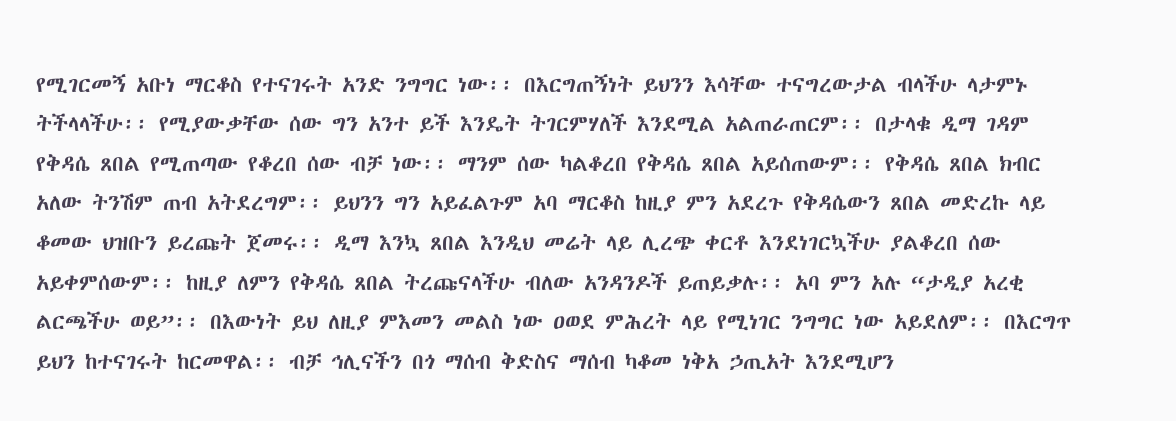የሚገርመኝ አቡነ ማርቆስ የተናገሩት አንድ ንግግር ነው፡፡ በእርግጠኝነት ይህንን እሳቸው ተናግረውታል ብላችሁ ላታምኑ ትችላላችሁ፡፡ የሚያውቃቸው ሰው ግን አንተ ይች እንዴት ትገርምሃለች እንደሚል አልጠራጠርም፡፡ በታላቁ ዲማ ገዳም የቅዳሴ ጸበል የሚጠጣው የቆረበ ሰው ብቻ ነው፡፡ ማንም ሰው ካልቆረበ የቅዳሴ ጸበል አይሰጠውም፡፡ የቅዳሴ ጸበል ክብር አለው ትንሽም ጠብ አትደረግም፡፡ ይህንን ግን አይፈልጉም አባ ማርቆስ ከዚያ ምን አደረጉ የቅዳሴውን ጸበል መድረኩ ላይ ቆመው ህዝቡን ይረጩት ጀመሩ፡፡ ዲማ እንኳ ጸበል እንዲህ መሬት ላይ ሊረጭ ቀርቶ እንደነገርኳችሁ ያልቆረበ ሰው አይቀምሰውም፡፡ ከዚያ ለምን የቅዳሴ ጸበል ትረጩናላችሁ ብለው አንዳንዶች ይጠይቃሉ፡፡ አባ ምን አሉ “ታዲያ አረቂ ልርጫችሁ ወይ”፡፡ በእውነት ይህ ለዚያ ምእመን መልስ ነው ዐወደ ምሕረት ላይ የሚነገር ንግግር ነው አይደለም፡፡ በእርግጥ ይህን ከተናገሩት ከርመዋል፡፡ ብቻ ኅሊናችን በጎ ማሰብ ቅድስና ማሰብ ካቆመ ነቅአ ኃጢአት እንደሚሆን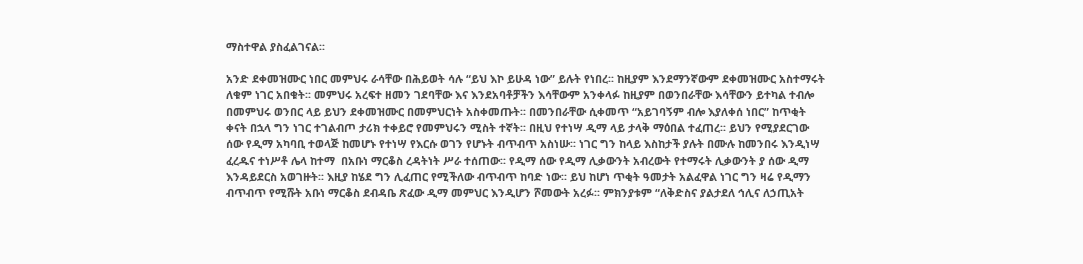ማስተዋል ያስፈልገናል፡፡

አንድ ደቀመዝሙር ነበር መምህሩ ራሳቸው በሕይወት ሳሉ “ይህ እኮ ይሁዳ ነው” ይሉት የነበረ፡፡ ከዚያም እንደማንኛውም ደቀመዝሙር አስተማሩት ለቁም ነገር አበቁት፡፡ መምህሩ አረፍተ ዘመን ገደባቸው እና እንደአባቶቻችን እሳቸውም አንቀላፉ ከዚያም በወንበራቸው እሳቸውን ይተካል ተብሎ በመምህሩ ወንበር ላይ ይህን ደቀመዝሙር በመምህርነት አስቀመጡት፡፡ በመንበራቸው ሲቀመጥ “አይገባኝም ብሎ እያለቀሰ ነበር” ከጥቂት ቀናት በኋላ ግን ነገር ተገልብጦ ታሪክ ተቀይሮ የመምህሩን ሚስት ተኛት፡፡ በዚህ የተነሣ ዲማ ላይ ታላቅ ማዕበል ተፈጠረ፡፡ ይህን የሚያደርገው ሰው የዲማ አካባቢ ተወላጅ ከመሆኑ የተነሣ የእርሱ ወገን የሆኑት ብጥብጥ አስነሡ፡፡ ነገር ግን ከላይ እስከታች ያሉት በሙሉ ከመንበሩ እንዲነሣ ፈረዱና ተነሥቶ ሌላ ከተማ  በአቡነ ማርቆስ ረዳትነት ሥራ ተሰጠው፡፡ የዲማ ሰው የዲማ ሊቃውንት አብረውት የተማሩት ሊቃውንት ያ ሰው ዲማ እንዳይደርስ አወገዙት፡፡ እዚያ ከሄደ ግን ሊፈጠር የሚችለው ብጥብጥ ከባድ ነው፡፡ ይህ ከሆነ ጥቂት ዓመታት አልፈዋል ነገር ግን ዛሬ የዲማን ብጥብጥ የሚሹት አቡነ ማርቆስ ደብዳቤ ጽፈው ዲማ መምህር እንዲሆን ሾመውት አረፉ፡፡ ምክንያቱም “ለቅድስና ያልታደለ ኅሊና ለኃጢአት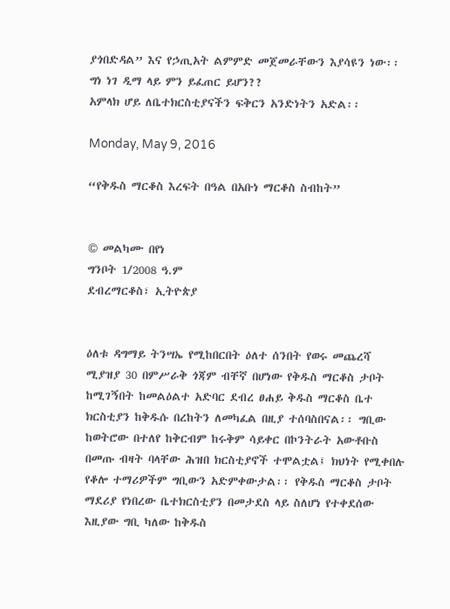ያጎበድዳል” እና የኃጢአት ልምምድ መጀመራቸውን እያሳዩን ነው፡፡ ግነ ነገ ዲማ ላይ ምን ይፈጠር ይሆን??
አምላክ ሆይ ለቤተክርስቲያናችን ፍቅርን አንድነትን አድል፡፡

Monday, May 9, 2016

“የቅዱስ ማርቆስ እረፍት በዓል በአቡነ ማርቆስ ስብከት”


© መልካሙ በየነ
ግንቦት 1/2008 ዓ.ም
ደብረማርቆስ፣ ኢትዮጵያ


ዕለቱ ዳግማይ ትንሣኤ የሚከበርበት ዕለተ ሰንበት የወሩ መጨረሻ ሚያዝያ 30 በምሥራቅ ጎጃም ብቸኛ በሆነው የቅዱስ ማርቆስ ታቦት ከሚገኝበት ከመልዕልተ አድባር ደብረ ፀሐይ ቅዱስ ማርቆስ ቤተ ክርስቲያን ከቅዱሱ በረከትን ለመካፈል በዚያ ተሰባስበናል፡፡ ግቢው ከወትሮው በተለየ ከቅርብም ከሩቅም ሳይቀር በኮንትራት አውቶቡስ በመጡ ብዛት ባላቸው ሕዝበ ክርስቲያኖች ተሞልቷል፤ ክህነት የሚቀበሉ የቆሎ ተማሪዎችም ግቢውን አድምቀውታል፡፡ የቅዱስ ማርቆስ ታቦት ማደሪያ የነበረው ቤተክርስቲያን በመታደስ ላይ ስለሆነ የተቀደሰው እዚያው ግቢ ካለው ከቅዱስ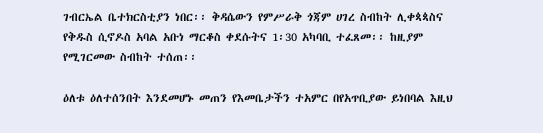ገብርኤል ቤተክርስቲያን ነበር፡፡ ቅዳሴውን የምሥራቅ ጎጃም ሀገረ ስብከት ሊቀጳጳስና የቅዱስ ሲኖዶስ አባል አቡነ ማርቆስ ቀደሱትና 1፡30 አካባቢ ተፈጸመ፡፡ ከዚያም የሚገርመው ስብከት ተሰጠ፡፡

ዕለቱ ዕለተሰንበት እንደመሆኑ መጠን የእመቤታችን ተአምር በየአጥቢያው ይነበባል እዚህ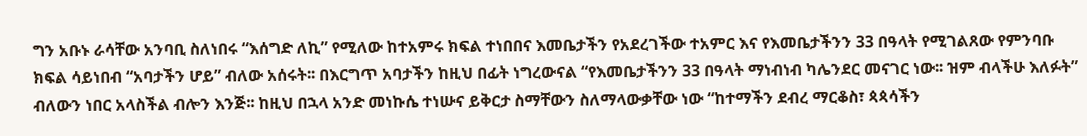ግን አቡኑ ራሳቸው አንባቢ ስለነበሩ “እሰግድ ለኪ” የሚለው ከተአምሩ ክፍል ተነበበና እመቤታችን የአደረገችው ተአምር እና የእመቤታችንን 33 በዓላት የሚገልጸው የምንባቡ ክፍል ሳይነበብ “አባታችን ሆይ” ብለው አሰሩት፡፡ በእርግጥ አባታችን ከዚህ በፊት ነግረውናል “የእመቤታችንን 33 በዓላት ማነብነብ ካሌንደር መናገር ነው፡፡ ዝም ብላችሁ እለፉት” ብለውን ነበር አላስችል ብሎን እንጅ፡፡ ከዚህ በኋላ አንድ መነኩሴ ተነሡና ይቅርታ ስማቸውን ስለማላውቃቸው ነው “ከተማችን ደብረ ማርቆስ፣ ጳጳሳችን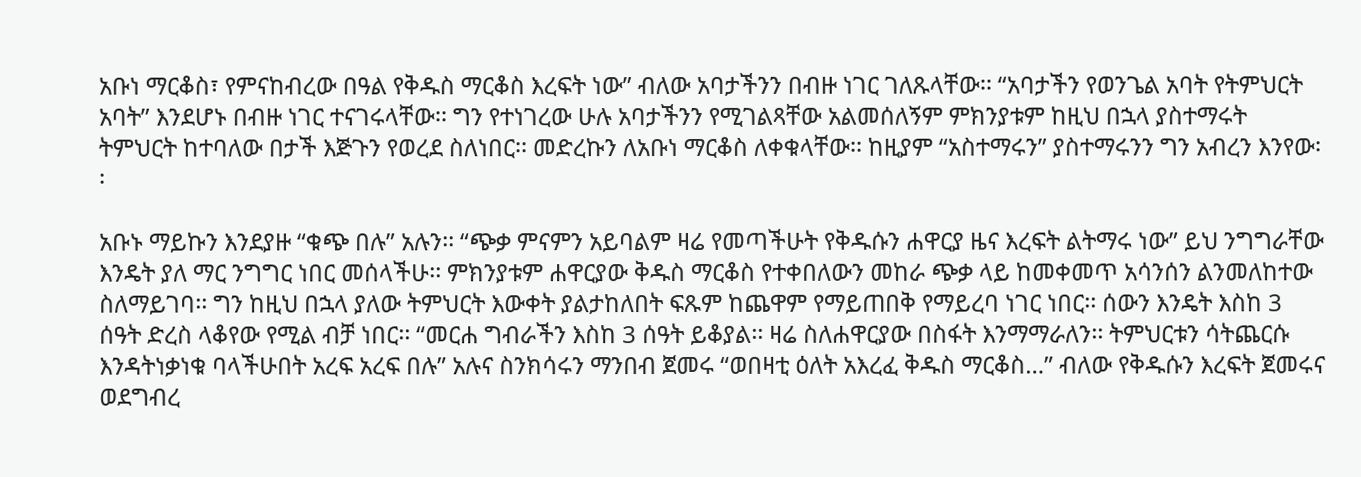አቡነ ማርቆስ፣ የምናከብረው በዓል የቅዱስ ማርቆስ እረፍት ነው” ብለው አባታችንን በብዙ ነገር ገለጹላቸው፡፡ “አባታችን የወንጌል አባት የትምህርት አባት” እንደሆኑ በብዙ ነገር ተናገሩላቸው፡፡ ግን የተነገረው ሁሉ አባታችንን የሚገልጻቸው አልመሰለኝም ምክንያቱም ከዚህ በኋላ ያስተማሩት ትምህርት ከተባለው በታች እጅጉን የወረደ ስለነበር፡፡ መድረኩን ለአቡነ ማርቆስ ለቀቁላቸው፡፡ ከዚያም “አስተማሩን” ያስተማሩንን ግን አብረን እንየው፡፡

አቡኑ ማይኩን እንደያዙ “ቁጭ በሉ” አሉን፡፡ “ጭቃ ምናምን አይባልም ዛሬ የመጣችሁት የቅዱሱን ሐዋርያ ዜና እረፍት ልትማሩ ነው” ይህ ንግግራቸው እንዴት ያለ ማር ንግግር ነበር መሰላችሁ፡፡ ምክንያቱም ሐዋርያው ቅዱስ ማርቆስ የተቀበለውን መከራ ጭቃ ላይ ከመቀመጥ አሳንሰን ልንመለከተው ስለማይገባ፡፡ ግን ከዚህ በኋላ ያለው ትምህርት እውቀት ያልታከለበት ፍጹም ከጨዋም የማይጠበቅ የማይረባ ነገር ነበር፡፡ ሰውን እንዴት እስከ 3 ሰዓት ድረስ ላቆየው የሚል ብቻ ነበር፡፡ “መርሐ ግብራችን እስከ 3 ሰዓት ይቆያል፡፡ ዛሬ ስለሐዋርያው በስፋት እንማማራለን፡፡ ትምህርቱን ሳትጨርሱ እንዳትነቃነቁ ባላችሁበት አረፍ አረፍ በሉ” አሉና ስንክሳሩን ማንበብ ጀመሩ “ወበዛቲ ዕለት አእረፈ ቅዱስ ማርቆስ…” ብለው የቅዱሱን እረፍት ጀመሩና ወደግብረ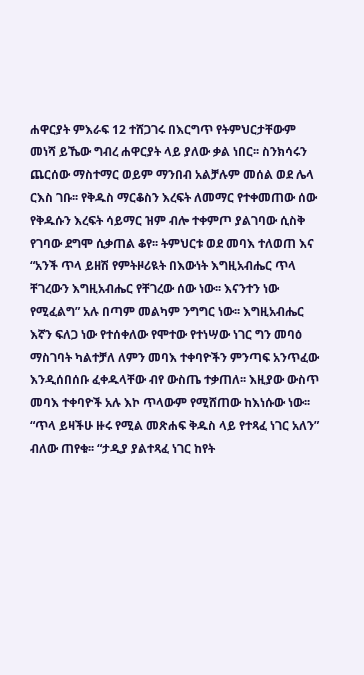ሐዋርያት ምእራፍ 12 ተሸጋገሩ በእርግጥ የትምህርታቸውም መነሻ ይኼው ግብረ ሐዋርያት ላይ ያለው ቃል ነበር፡፡ ስንክሳሩን ጨርሰው ማስተማር ወይም ማንበብ አልቻሉም መሰል ወደ ሌላ ርእስ ገቡ፡፡ የቅዱስ ማርቆስን እረፍት ለመማር የተቀመጠው ሰው የቅዱሱን እረፍት ሳይማር ዝም ብሎ ተቀምጦ ያልገባው ሲስቅ የገባው ደግሞ ሲቃጠል ቆየ፡፡ ትምህርቱ ወደ መባእ ተለወጠ እና “አንች ጥላ ይዘሽ የምትዞሪዪት በእውነት እግዚአብሔር ጥላ ቸገረውን እግዚአብሔር የቸገረው ሰው ነው፡፡ እናንተን ነው የሚፈልግ” አሉ በጣም መልካም ንግግር ነው፡፡ እግዚአብሔር እኛን ፍለጋ ነው የተሰቀለው የሞተው የተነሣው ነገር ግን መባዕ ማስገባት ካልተቻለ ለምን መባእ ተቀባዮችን ምንጣፍ አንጥፈው እንዲሰበሰቡ ፈቀዱላቸው ብየ ውስጤ ተቃጠለ፡፡ እዚያው ውስጥ መባእ ተቀባዮች አሉ እኮ ጥላውም የሚሸጠው ከእነሱው ነው፡፡ “ጥላ ይዛችሁ ዙሩ የሚል መጽሐፍ ቅዱስ ላይ የተጻፈ ነገር አለን” ብለው ጠየቁ፡፡ “ታዲያ ያልተጻፈ ነገር ከየት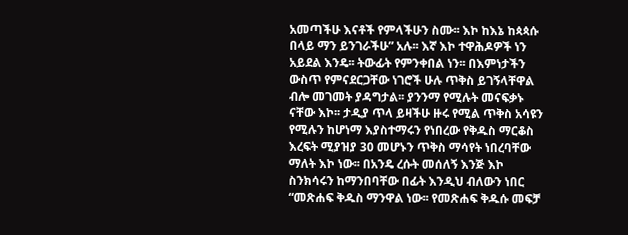አመጣችሁ እናቶች የምላችሁን ስሙ፡፡ እኮ ከእኔ ከጳጳሱ በላይ ማን ይንገራችሁ” አሉ፡፡ እኛ እኮ ተዋሕዶዎች ነን አይደል እንዴ፡፡ ትውፊት የምንቀበል ነን፡፡ በእምነታችን ውስጥ የምናደርጋቸው ነገሮች ሁሉ ጥቅስ ይገኝላቸዋል ብሎ መገመት ያዳግታል፡፡ ያንንማ የሚሉት መናፍቃኑ ናቸው እኮ፡፡ ታዲያ ጥላ ይዛችሁ ዙሩ የሚል ጥቅስ አሳዩን የሚሉን ከሆነማ እያስተማሩን የነበረው የቅዱስ ማርቆስ እረፍት ሚያዝያ 30 መሆኑን ጥቅስ ማሳየት ነበረባቸው ማለት እኮ ነው፡፡ በአንዴ ረሱት መሰለኝ እንጅ እኮ ስንክሳሩን ከማንበባቸው በፊት እንዲህ ብለውን ነበር “መጽሐፍ ቅዱስ ማንዋል ነው፡፡ የመጽሐፍ ቅዱሱ መፍቻ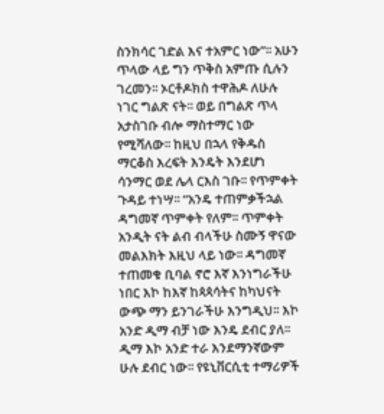ስንክሳር ገድል እና ተአምር ነው”፡፡ አሁን ጥላው ላይ ግን ጥቅስ አምጡ ሲሉን ገረመን፡፡ ኦርቶዶክስ ተዋሕዶ ለሁሉ ነገር ግልጽ ናት፡፡ ወይ በግልጽ ጥላ አታስገቡ ብሎ ማስተማር ነው የሚሻለው፡፡ ከዚህ በኋላ የቅዱስ ማርቆስ እረፍት እንዴት እንደሆነ ሳንማር ወደ ሌላ ርእስ ገቡ፡፡ የጥምቀት ጉዳይ ተነሣ፡፡ “አንዴ ተጠምቃችኋል ዳግመኛ ጥምቀት የለም፡፡ ጥምቀት አንዲት ናት ልብ ብላችሁ ስሙኝ ዋናው መልእክት እዚህ ላይ ነው፡፡ ዳግመኛ ተጠመቁ ቢባል ኖሮ እኛ እንነግራችሁ ነበር እኮ ከእኛ ከጳጳሳትና ከካህናት ውጭ ማን ይንገራችሁ እንግዲህ፡፡ እኮ  አንድ ዲማ ብቻ ነው እንዴ ደብር ያለ፡፡ ዲማ እኮ አንድ ተራ እንደማንኛውም ሁሉ ደብር ነው፡፡ የዩኒቨርሲቲ ተማሪዎች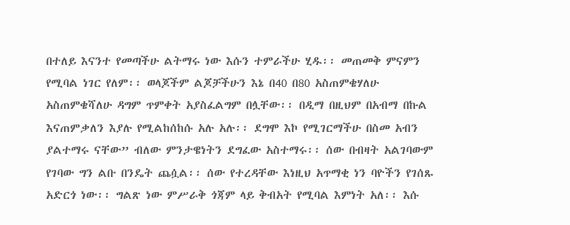በተለይ እናንተ የመጣችሁ ልትማሩ ነው እሱን ተምራችሁ ሂዱ፡፡ መጠመቅ ምናምን የሚባል ነገር የለም፡፡ ወላጆችም ልጆቻችሁን እኔ በ40 በ80 አስጠምቄሃለሁ አስጠምቄሻለሁ ዳግም ጥምቀት አያስፈልግም በሏቸው፡፡ በዲማ በዚህም በአብማ በኩል እናጠምቃለን እያሉ የሚልከሰከሱ አሉ አሉ፡፡ ደግሞ እኮ የሚገርማችሁ በስመ አብን ያልተማሩ ናቸው” ብለው ምንታዌነትን ደግፈው አስተማሩ፡፡ ሰው በብዛት አልገባውም የገባው ግን ልቡ በንዴት ጨሷል፡፡ ሰው የተረዳቸው እነዚህ አጥማቂ ነን ባዮችን የገሰጹ አድርጎ ነው፡፡ ግልጽ ነው ምሥራቅ ጎጃም ላይ ቅብአት የሚባል እምነት አለ፡፡ እሱ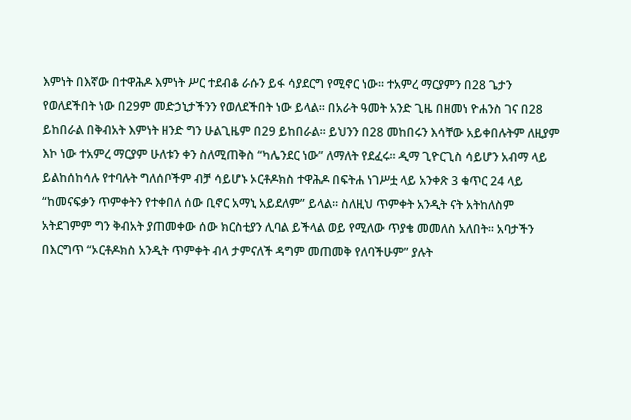እምነት በእኛው በተዋሕዶ እምነት ሥር ተደብቆ ራሱን ይፋ ሳያደርግ የሚኖር ነው፡፡ ተአምረ ማርያምን በ28 ጌታን የወለደችበት ነው በ29ም መድኃኒታችንን የወለደችበት ነው ይላል፡፡ በአራት ዓመት አንድ ጊዜ በዘመነ ዮሐንስ ገና በ28 ይከበራል በቅብአት እምነት ዘንድ ግን ሁልጊዜም በ29 ይከበራል፡፡ ይህንን በ28 መከበሩን እሳቸው አይቀበሉትም ለዚያም እኮ ነው ተአምረ ማርያም ሁለቱን ቀን ስለሚጠቅስ “ካሌንደር ነው” ለማለት የደፈሩ፡፡ ዲማ ጊዮርጊስ ሳይሆን አብማ ላይ ይልከሰከሳሉ የተባሉት ግለሰቦችም ብቻ ሳይሆኑ ኦርቶዶክስ ተዋሕዶ በፍትሐ ነገሥቷ ላይ አንቀጽ 3 ቁጥር 24 ላይ “ከመናፍቃን ጥምቀትን የተቀበለ ሰው ቢኖር አማኒ አይደለም” ይላል፡፡ ስለዚህ ጥምቀት አንዲት ናት አትከለስም አትደገምም ግን ቅብአት ያጠመቀው ሰው ክርስቲያን ሊባል ይችላል ወይ የሚለው ጥያቄ መመለስ አለበት፡፡ አባታችን በእርግጥ “ኦርቶዶክስ አንዲት ጥምቀት ብላ ታምናለች ዳግም መጠመቅ የለባችሁም” ያሉት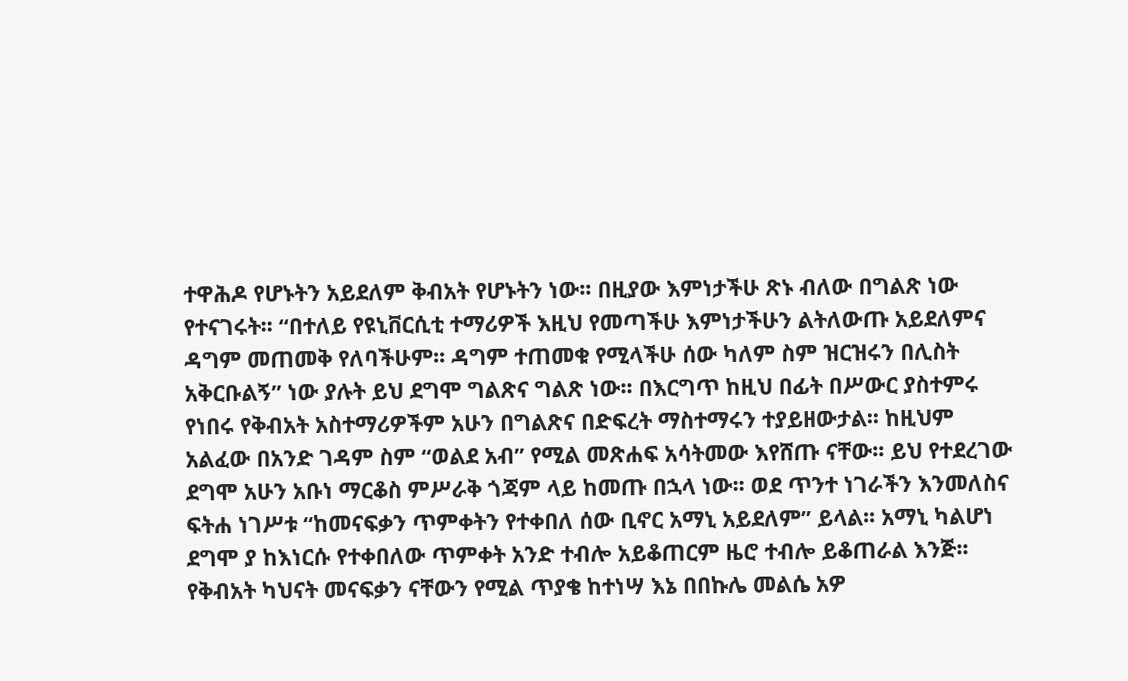ተዋሕዶ የሆኑትን አይደለም ቅብአት የሆኑትን ነው፡፡ በዚያው እምነታችሁ ጽኑ ብለው በግልጽ ነው የተናገሩት፡፡ “በተለይ የዩኒቨርሲቲ ተማሪዎች እዚህ የመጣችሁ እምነታችሁን ልትለውጡ አይደለምና ዳግም መጠመቅ የለባችሁም፡፡ ዳግም ተጠመቁ የሚላችሁ ሰው ካለም ስም ዝርዝሩን በሊስት አቅርቡልኝ” ነው ያሉት ይህ ደግሞ ግልጽና ግልጽ ነው፡፡ በእርግጥ ከዚህ በፊት በሥውር ያስተምሩ የነበሩ የቅብአት አስተማሪዎችም አሁን በግልጽና በድፍረት ማስተማሩን ተያይዘውታል፡፡ ከዚህም አልፈው በአንድ ገዳም ስም “ወልደ አብ” የሚል መጽሐፍ አሳትመው እየሸጡ ናቸው፡፡ ይህ የተደረገው ደግሞ አሁን አቡነ ማርቆስ ምሥራቅ ጎጃም ላይ ከመጡ በኋላ ነው፡፡ ወደ ጥንተ ነገራችን እንመለስና ፍትሐ ነገሥቱ “ከመናፍቃን ጥምቀትን የተቀበለ ሰው ቢኖር አማኒ አይደለም” ይላል፡፡ አማኒ ካልሆነ ደግሞ ያ ከእነርሱ የተቀበለው ጥምቀት አንድ ተብሎ አይቆጠርም ዜሮ ተብሎ ይቆጠራል እንጅ፡፡ የቅብአት ካህናት መናፍቃን ናቸውን የሚል ጥያቄ ከተነሣ እኔ በበኩሌ መልሴ አዎ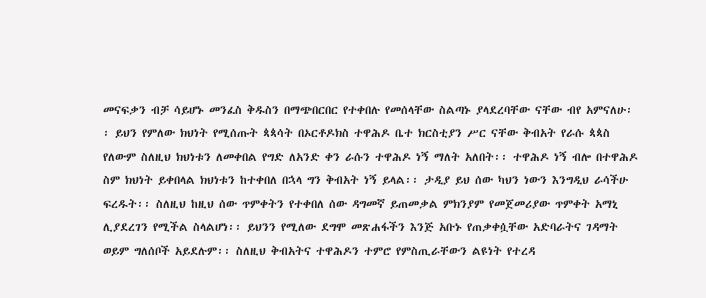መናፍቃን ብቻ ሳይሆኑ መንፈስ ቅዱስን በማጭበርበር የተቀበሉ የመሰላቸው ስልጣኑ ያላደረባቸው ናቸው ብየ አምናለሁ፡፡ ይህን የምለው ክህነት የሚሰጡት ጳጳሳት በኦርቶዶክስ ተዋሕዶ ቤተ ክርስቲያን ሥር ናቸው ቅብአት የራሱ ጳጳስ የለውም ስለዚህ ክህነቱን ለመቀበል የግድ ለአንድ ቀን ራሱን ተዋሕዶ ነኝ ማለት አለበት፡፡ ተዋሕዶ ነኝ ብሎ በተዋሕዶ ስም ክህነት ይቀበላል ክህነቱን ከተቀበለ በኋላ ግን ቅብአት ነኝ ይላል፡፡ ታዲያ ይህ ሰው ካህን ነውን እንግዲህ ራሳችሁ ፍረዱት፡፡ ስለዚህ ከዚህ ሰው ጥምቀትን የተቀበለ ሰው ዳግመኛ ይጠመቃል ምክንያም የመጀመሪያው ጥምቀት አማኒ ሊያደረገን የሚችል ስላልሆነ፡፡ ይህንን የሚለው ደግሞ መጽሐፋችን እንጅ አቡኑ የጠቃቀሷቸው አድባራትና ገዳማት ወይም ግለሰቦች አይደሉም፡፡ ስለዚህ ቅብአትና ተዋሕዶን ተምሮ የምስጢራቸውን ልዩነት የተረዳ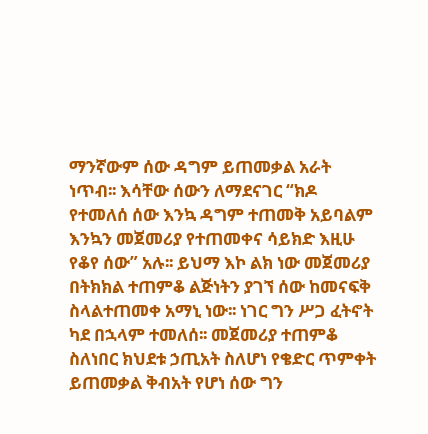ማንኛውም ሰው ዳግም ይጠመቃል አራት ነጥብ፡፡ እሳቸው ሰውን ለማደናገር “ክዶ የተመለሰ ሰው እንኳ ዳግም ተጠመቅ አይባልም እንኳን መጀመሪያ የተጠመቀና ሳይክድ እዚሁ የቆየ ሰው” አሉ፡፡ ይህማ እኮ ልክ ነው መጀመሪያ በትክክል ተጠምቆ ልጅነትን ያገኘ ሰው ከመናፍቅ ስላልተጠመቀ አማኒ ነው፡፡ ነገር ግን ሥጋ ፈትኖት ካደ በኋላም ተመለሰ፡፡ መጀመሪያ ተጠምቆ ስለነበር ክህደቱ ኃጢአት ስለሆነ የቄድር ጥምቀት ይጠመቃል ቅብአት የሆነ ሰው ግን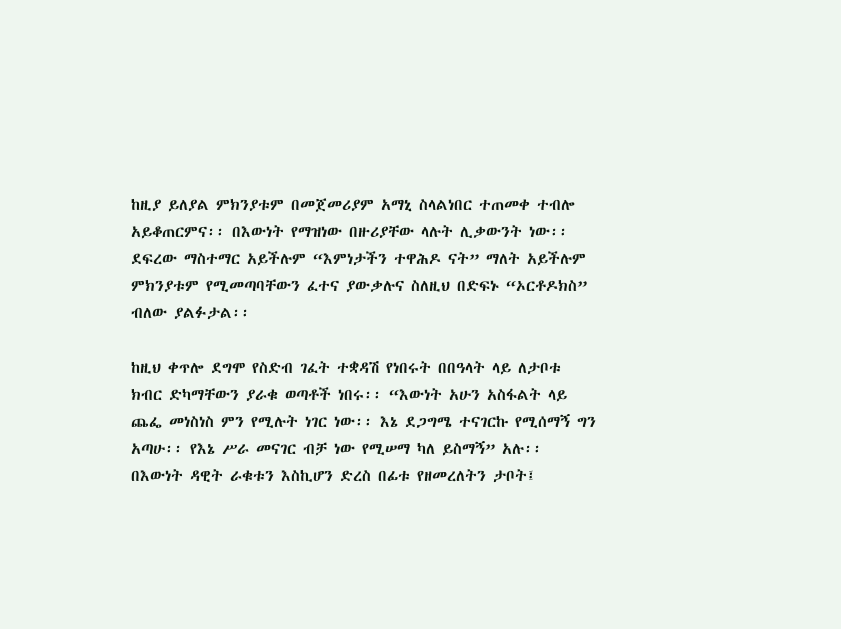ከዚያ ይለያል ምክንያቱም በመጀመሪያም አማኒ ስላልነበር ተጠመቀ ተብሎ አይቆጠርምና፡፡ በእውነት የማዝነው በዙሪያቸው ላሉት ሊቃውንት ነው፡፡ ደፍረው ማስተማር አይችሉም “እምነታችን ተዋሕዶ ናት” ማለት አይችሉም ምክንያቱም የሚመጣባቸውን ፈተና ያውቃሉና ስለዚህ በድፍኑ “ኦርቶዶክስ” ብለው ያልፉታል፡፡

ከዚህ ቀጥሎ ደግሞ የስድብ ገፈት ተቋዳሽ የነበሩት በበዓላት ላይ ለታቦቱ ክብር ድካማቸውን ያራቁ ወጣቶች ነበሩ፡፡ “እውነት አሁን አስፋልት ላይ ጨፌ መነስነስ ምን የሚሉት ነገር ነው፡፡ እኔ ደጋግሜ ተናገርኩ የሚሰማኝ ግን አጣሁ፡፡ የእኔ ሥራ መናገር ብቻ ነው የሚሠማ ካለ ይስማኝ” አሉ፡፡ በእውነት ዳዊት ራቁቱን እስኪሆን ድረስ በፊቱ የዘመረለትን ታቦት፤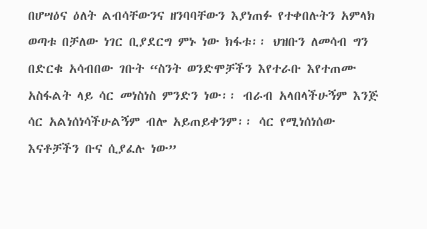በሆሣዕና ዕለት ልብሳቸውንና ዘንባባቸውን እያነጠፉ የተቀበሉትን አምላክ ወጣቱ በቻለው ነገር ቢያደርግ ምኑ ነው ክፋቱ፡፡ ህዝቡን ለመሳብ ግን በድርቁ አሳብበው ገቡት “ስንት ወንድሞቻችን እየተራቡ እየተጠሙ አስፋልት ላይ ሳር መነስነስ ምንድን ነው፡፡ ብራብ አላበላችሁኝም እንጅ ሳር አልነሰነሳችሁልኝም ብሎ አይጠይቀንም፡፡ ሳር የሚነሰነሰው እናቶቻችን ቡና ሲያፈሉ ነው”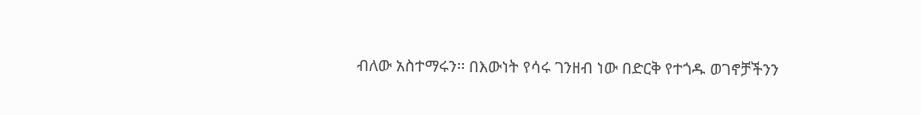ብለው አስተማሩን፡፡ በእውነት የሳሩ ገንዘብ ነው በድርቅ የተጎዱ ወገኖቻችንን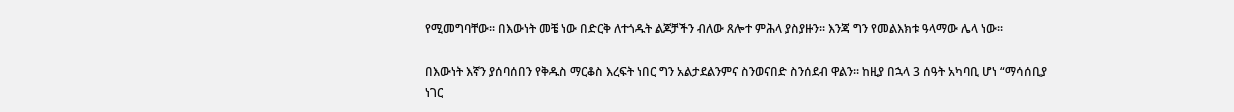የሚመግባቸው፡፡ በእውነት መቼ ነው በድርቅ ለተጎዱት ልጆቻችን ብለው ጸሎተ ምሕላ ያስያዙን፡፡ እንጃ ግን የመልእክቱ ዓላማው ሌላ ነው፡፡

በእውነት እኛን ያሰባሰበን የቅዱስ ማርቆስ እረፍት ነበር ግን አልታደልንምና ስንወናበድ ስንሰደብ ዋልን፡፡ ከዚያ በኋላ 3 ሰዓት አካባቢ ሆነ “ማሳሰቢያ ነገር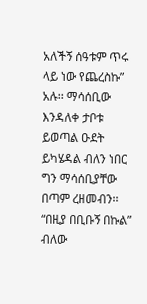አለችኝ ሰዓቱም ጥሩ ላይ ነው የጨረስኩ” አሉ፡፡ ማሳሰቢው እንዳለቀ ታቦቱ ይወጣል ዑደት ይካሄዳል ብለን ነበር ግን ማሳሰቢያቸው በጣም ረዘመብን፡፡ “በዚያ በቢቡኝ በኩል” ብለው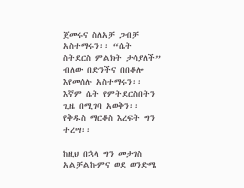ጀመሩና ስለአቻ ጋብቻ አስተማሩን፡፡ “ሴት ስትደርስ ምልክት ታሳያለች” ብለው በድንችና በበቆሎ እየመሰሉ አስተማሩን፡፡ እኛም ሴት የምትደርስበትን ጊዜ በሚገባ አወቅን፡፡ የቅዱስ ማርቆስ እረፍት ግን ተረሣ፡፡

ከዚህ በኋላ ግን መታገስ አልቻልኩምና ወደ ወንድሜ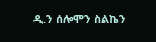ዲ.ን ሰሎሞን ስልኬን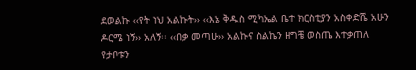ደወልኩ ‹‹የት ነህ አልኩት›› ‹‹እኔ ቅዱስ ሚካኤል ቤተ ክርስቲያን አስቀድሼ አሁን ዶርሜ ነኝ›› አለኝ፡፡ ‹‹በቃ መጣሁ›› አልኩና ስልኬን ዘግቼ ወስጤ እተቃጠለ የታቦቱን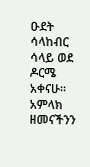ዑደት ሳላከብር ሳላይ ወደ ዶርሜ አቀናሁ፡፡ አምላክ ዘመናችንን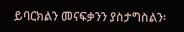ይባርክልን መናፍቃንን ያስታግስልን፡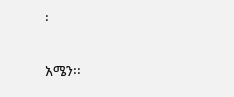፡

አሜን፡፡